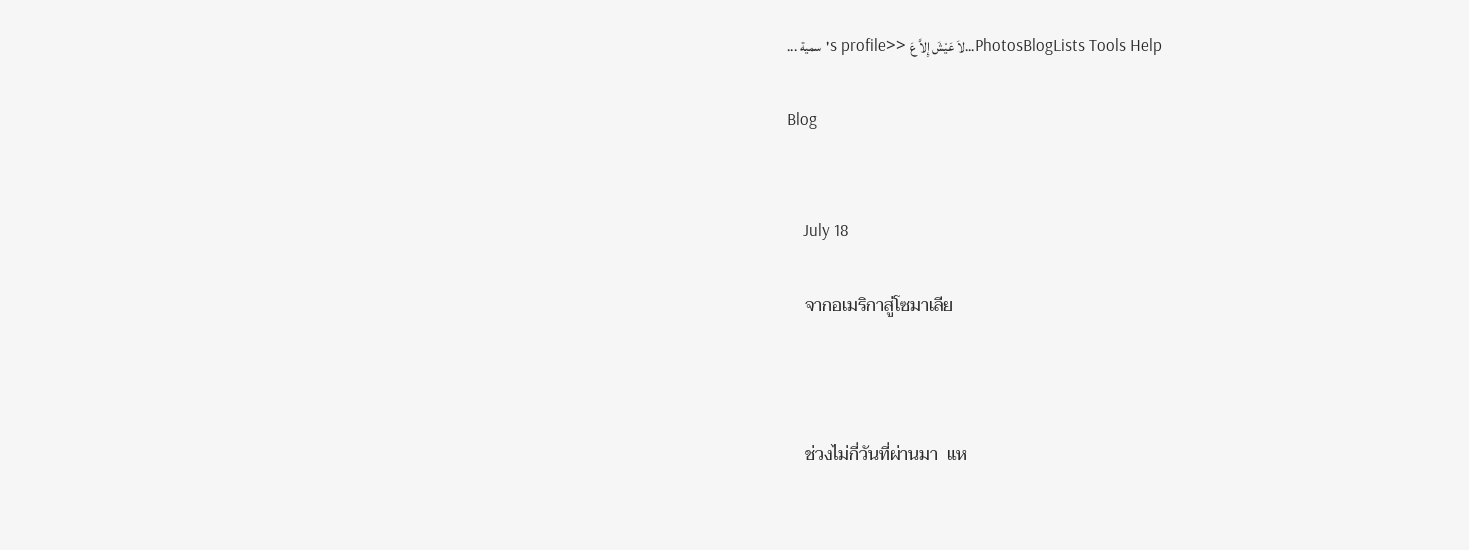... سمية's profile>> لاَ عَيْشَ إِلاَّ عَ...PhotosBlogLists Tools Help

Blog


    July 18

    จากอเมริกาสู่โซมาเลีย



    ช่วงไม่กี่วันที่ผ่านมา  แห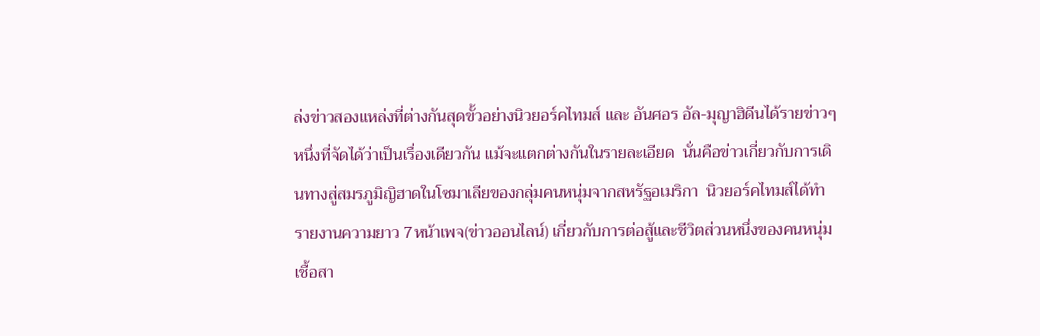ล่งข่าวสองแหล่งที่ต่างกันสุดขั้วอย่างนิวยอร์คไทมส์ และ อันศอร อัล-มุญาฮิดีนได้รายข่าวๆหนึ่งที่จัดได้ว่าเป็นเรื่องเดียวกัน แม้จะแตกต่างกันในรายละเอียด  นั่นคือข่าวเกี่ยวกับการเดินทางสู่สมรภูมิญิฮาดในโซมาเลียของกลุ่มคนหนุ่มจากสหรัฐอเมริกา  นิวยอร์คไทมส์ได้ทำรายงานความยาว 7หน้าเพจ(ข่าวออนไลน์) เกี่ยวกับการต่อสู้และชีวิตส่วนหนึ่งของคนหนุ่มเชื้อสา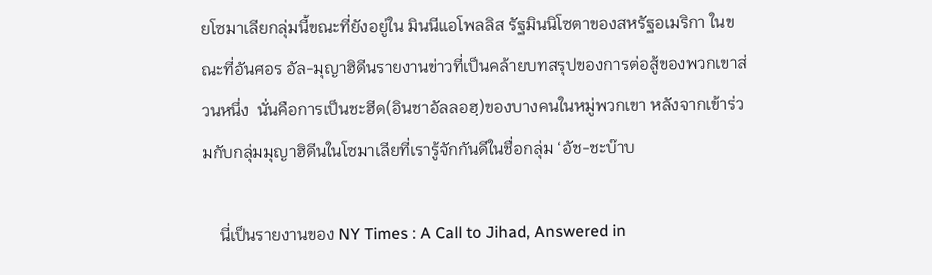ยโซมาเลียกลุ่มนี้ขณะที่ยังอยู่ใน มินนีแอโพลลิส รัฐมินนิโซตาของสหรัฐอเมริกา ในขณะที่อันศอร อัล-มุญาฮิดีนรายงานข่าวที่เป็นคล้ายบทสรุปของการต่อสู้ของพวกเขาส่วนหนึ่ง  นั่นคือการเป็นชะฮีด(อินชาอัลลอฮฺ)ของบางคนในหมู่พวกเขา หลังจากเข้าร่วมกับกลุ่มมุญาฮิดีนในโซมาเลียที่เรารู้จักกันดีในชื่อกลุ่ม ‘อัช-ชะบ๊าบ

    นี่เป็นรายงานของ NY Times : A Call to Jihad, Answered in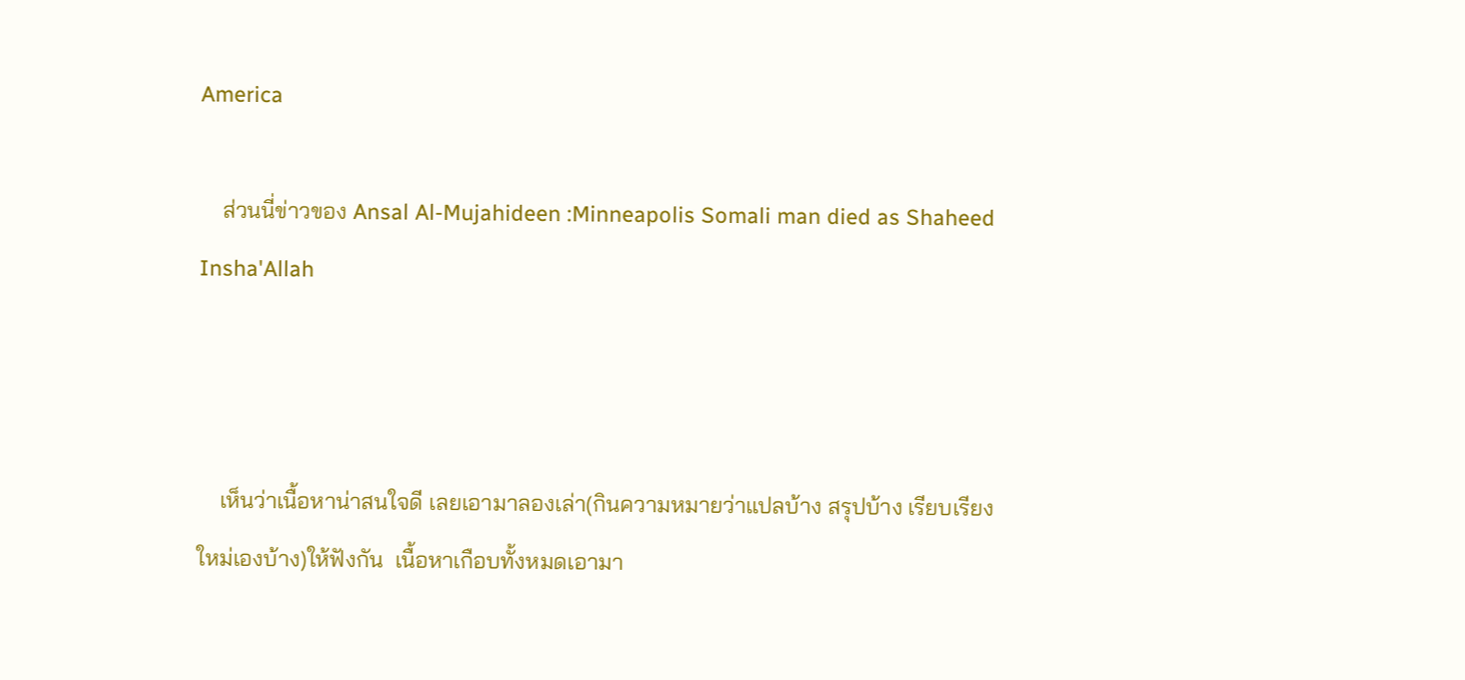America

    ส่วนนี่ข่าวของ Ansal Al-Mujahideen :Minneapolis Somali man died as Shaheed Insha'Allah



    เห็นว่าเนื้อหาน่าสนใจดี เลยเอามาลองเล่า(กินความหมายว่าแปลบ้าง สรุปบ้าง เรียบเรียงใหม่เองบ้าง)ให้ฟังกัน  เนื้อหาเกือบทั้งหมดเอามา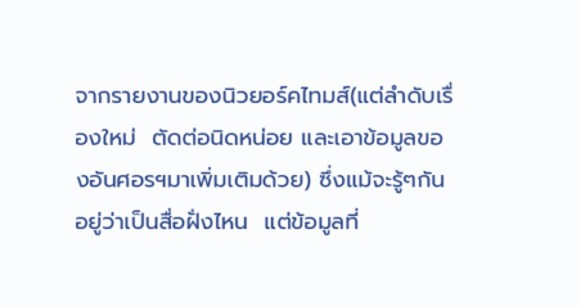จากรายงานของนิวยอร์คไทมส์(แต่ลำดับเรื่องใหม่  ตัดต่อนิดหน่อย และเอาข้อมูลของอันศอรฯมาเพิ่มเติมด้วย) ซึ่งแม้จะรู้ๆกันอยู่ว่าเป็นสื่อฝั่งไหน  แต่ข้อมูลที่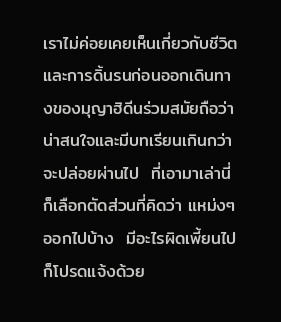เราไม่ค่อยเคยเห็นเกี่ยวกับชีวิตและการดิ้นรนก่อนออกเดินทางของมุญาฮิดีนร่วมสมัยถือว่าน่าสนใจและมีบทเรียนเกินกว่าจะปล่อยผ่านไป  ที่เอามาเล่านี่ก็เลือกตัดส่วนที่คิดว่า แหม่งๆออกไปบ้าง  มีอะไรผิดเพี้ยนไปก็โปรดแจ้งด้วย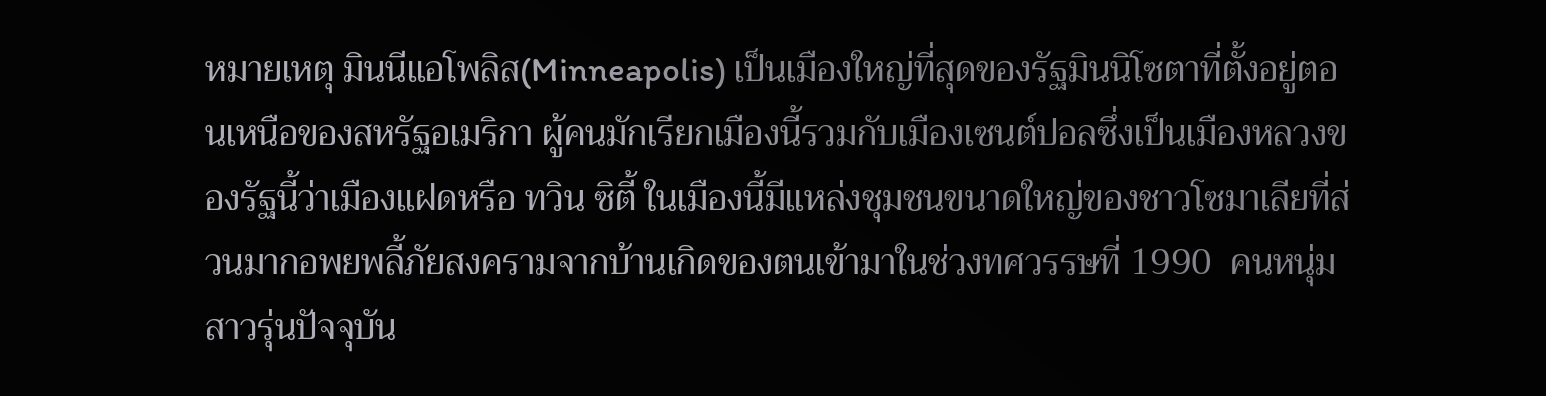หมายเหตุ มินนีแอโพลิส(Minneapolis) เป็นเมืองใหญ่ที่สุดของรัฐมินนิโซตาที่ตั้งอยู่ตอนเหนือของสหรัฐอเมริกา ผู้คนมักเรียกเมืองนี้รวมกับเมืองเซนต์ปอลซึ่งเป็นเมืองหลวงของรัฐนี้ว่าเมืองแฝดหรือ ทวิน ซิตี้ ในเมืองนี้มีแหล่งชุมชนขนาดใหญ่ของชาวโซมาเลียที่ส่วนมากอพยพลี้ภัยสงครามจากบ้านเกิดของตนเข้ามาในช่วงทศวรรษที่ 1990  คนหนุ่มสาวรุ่นปัจจุบัน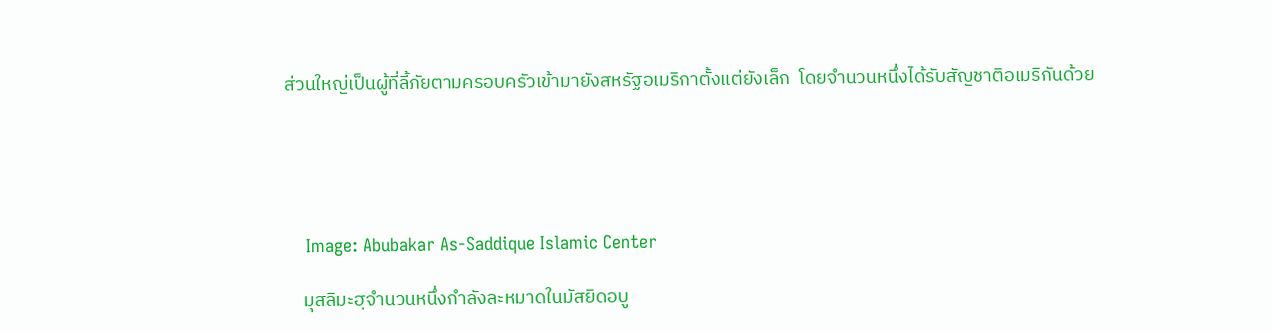ส่วนใหญ่เป็นผู้ที่ลี้ภัยตามครอบครัวเข้ามายังสหรัฐอเมริกาตั้งแต่ยังเล็ก  โดยจำนวนหนึ่งได้รับสัญชาติอเมริกันด้วย





    Image: Abubakar As-Saddique Islamic Center

    มุสลิมะฮฺจำนวนหนึ่งกำลังละหมาดในมัสยิดอบู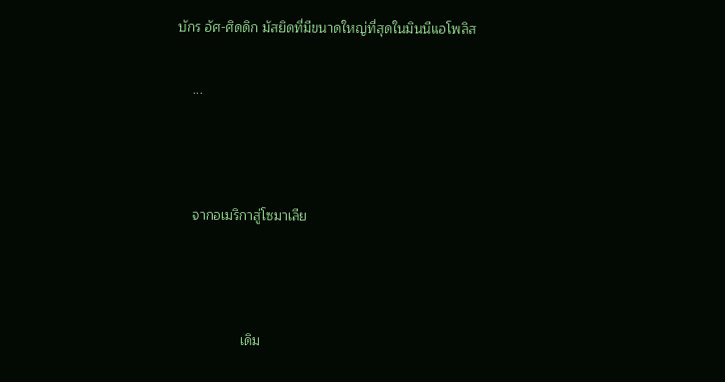บักร อัศ-ศิดดิก มัสยิดที่มีขนาดใหญ่ที่สุดในมินนีแอโพลิส

    ...



    จากอเมริกาสู่โซมาเลีย



                 เดิม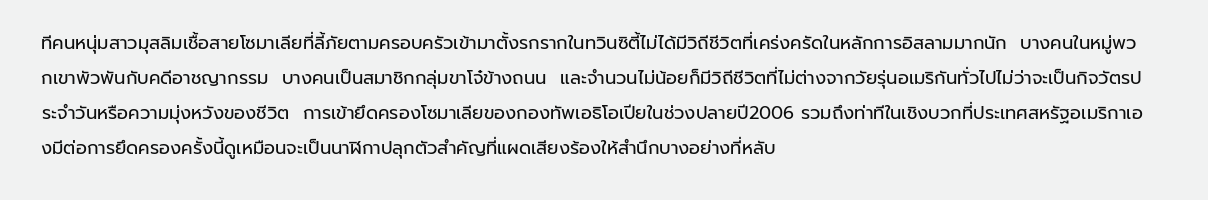ทีคนหนุ่มสาวมุสลิมเชื้อสายโซมาเลียที่ลี้ภัยตามครอบครัวเข้ามาตั้งรกรากในทวินซิตี้ไม่ได้มีวิถีชีวิตที่เคร่งครัดในหลักการอิสลามมากนัก  บางคนในหมู่พวกเขาพัวพันกับคดีอาชญากรรม  บางคนเป็นสมาชิกกลุ่มขาโจ๋ข้างถนน  และจำนวนไม่น้อยก็มีวิถีชีวิตที่ไม่ต่างจากวัยรุ่นอเมริกันทั่วไปไม่ว่าจะเป็นกิจวัตรประจำวันหรือความมุ่งหวังของชีวิต  การเข้ายึดครองโซมาเลียของกองทัพเอธิโอเปียในช่วงปลายปี2006 รวมถึงท่าทีในเชิงบวกที่ประเทศสหรัฐอเมริกาเองมีต่อการยึดครองครั้งนี้ดูเหมือนจะเป็นนาฬิกาปลุกตัวสำคัญที่แผดเสียงร้องให้สำนึกบางอย่างที่หลับ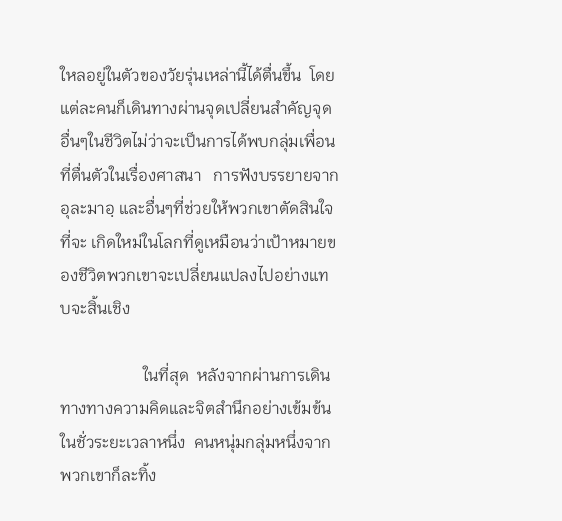ใหลอยู่ในตัวของวัยรุ่นเหล่านี้ได้ตื่นขึ้น  โดยแต่ละคนก็เดินทางผ่านจุดเปลี่ยนสำคัญจุดอื่นๆในชีวิตไม่ว่าจะเป็นการได้พบกลุ่มเพื่อนที่ตื่นตัวในเรื่องศาสนา   การฟังบรรยายจากอุละมาอฺ และอื่นๆที่ช่วยให้พวกเขาตัดสินใจที่จะ เกิดใหม่ในโลกที่ดูเหมือนว่าเป้าหมายของชีวิตพวกเขาจะเปลี่ยนแปลงไปอย่างแทบจะสิ้นเชิง

                    ในที่สุด  หลังจากผ่านการเดินทางทางความคิดและจิตสำนึกอย่างเข้มข้นในชั่วระยะเวลาหนึ่ง  คนหนุ่มกลุ่มหนึ่งจากพวกเขาก็ละทิ้ง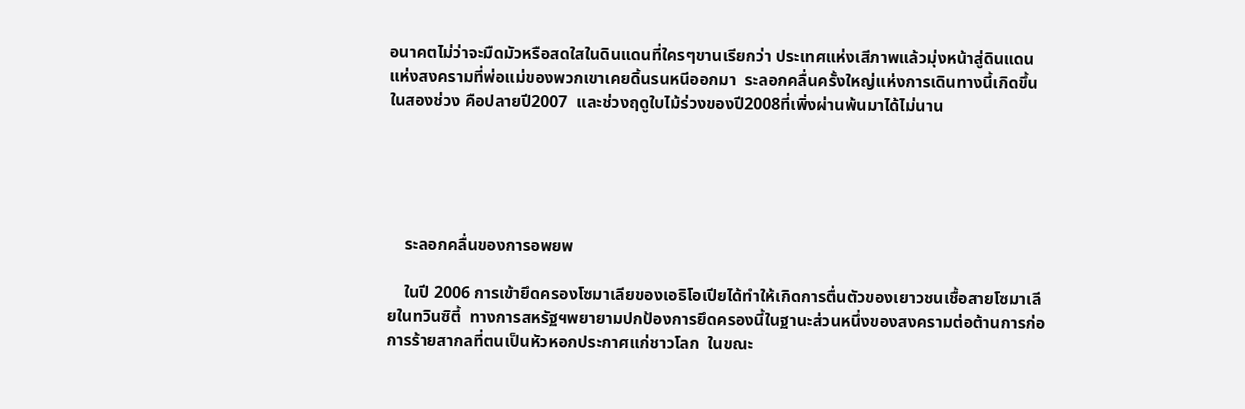อนาคตไม่ว่าจะมืดมัวหรือสดใสในดินแดนที่ใครๆขานเรียกว่า ประเทศแห่งเสีภาพแล้วมุ่งหน้าสู่ดินแดนแห่งสงครามที่พ่อแม่ของพวกเขาเคยดิ้นรนหนีออกมา  ระลอกคลื่นครั้งใหญ่แห่งการเดินทางนี้เกิดขึ้นในสองช่วง คือปลายปี2007  และช่วงฤดูใบไม้ร่วงของปี2008ที่เพิ่งผ่านพ้นมาได้ไม่นาน





    ระลอกคลื่นของการอพยพ

    ในปี 2006 การเข้ายึดครองโซมาเลียของเอธิโอเปียได้ทำให้เกิดการตื่นตัวของเยาวชนเชื้อสายโซมาเลียในทวินซิตี้  ทางการสหรัฐฯพยายามปกป้องการยึดครองนี้ในฐานะส่วนหนึ่งของสงครามต่อต้านการก่อการร้ายสากลที่ตนเป็นหัวหอกประกาศแก่ชาวโลก  ในขณะ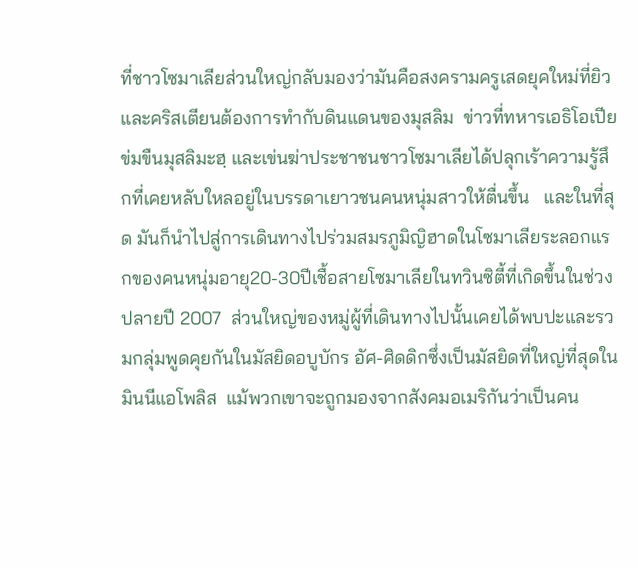ที่ชาวโซมาเลียส่วนใหญ่กลับมองว่ามันคือสงครามครูเสดยุคใหม่ที่ยิวและคริสเตียนต้องการทำกับดินแดนของมุสลิม  ข่าวที่ทหารเอธิโอเปียข่มขืนมุสลิมะฮฺ และเข่นฆ่าประชาชนชาวโซมาเลียได้ปลุกเร้าความรู้สึกที่เคยหลับใหลอยู่ในบรรดาเยาวชนคนหนุ่มสาวให้ตื่นขึ้น   และในที่สุด มันก็นำไปสู่การเดินทางไปร่วมสมรภูมิญิฮาดในโซมาเลียระลอกแรกของคนหนุ่มอายุ20-30ปีเชื้อสายโซมาเลียในทวินซิตี้ที่เกิดขึ้นในช่วงปลายปี 2007  ส่วนใหญ่ของหมู่ผู้ที่เดินทางไปนั้นเคยได้พบปะและรวมกลุ่มพูดคุยกันในมัสยิดอบูบักร อัศ-ศิดดิกซึ่งเป็นมัสยิดที่ใหญ่ที่สุดในมินนีแอโพลิส  แม้พวกเขาจะถูกมองจากสังคมอเมริกันว่าเป็นคน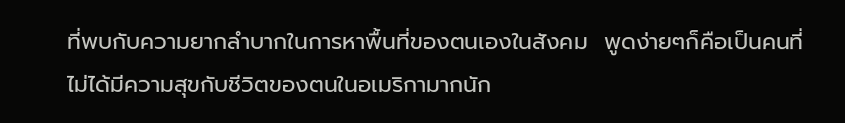ที่พบกับความยากลำบากในการหาพื้นที่ของตนเองในสังคม  พูดง่ายๆก็คือเป็นคนที่ไม่ได้มีความสุขกับชีวิตของตนในอเมริกามากนัก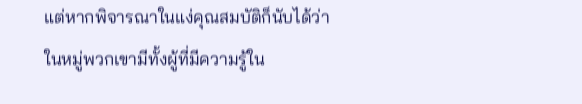แต่หากพิจารณาในแง่คุณสมบัติก็นับได้ว่าในหมู่พวกเขามีทั้งผู้ที่มีความรู้ใน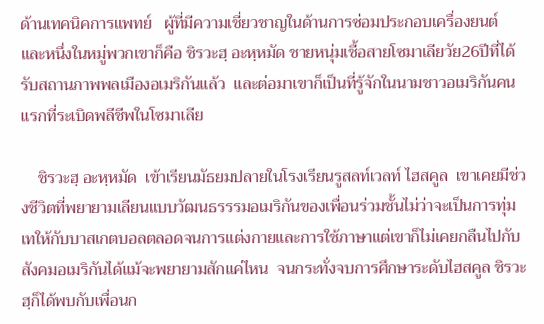ด้านเทคนิคการแพทย์   ผู้ที่มีความเชี่ยวชาญในด้านการซ่อมประกอบเครื่องยนต์  และหนึ่งในหมู่พวกเขาก็คือ ชิรวะฮฺ อะหฺหมัด ชายหนุ่มเชื้อสายโซมาเลียวัย26ปีที่ได้รับสถานภาพพลเมืองอเมริกันแล้ว  และต่อมาเขาก็เป็นที่รู้จักในนามชาวอเมริกันคนแรกที่ระเบิดพลีชีพในโซมาเลีย

    ชิรวะฮฺ อะหฺหมัด  เข้าเรียนมัธยมปลายในโรงเรียนรูสลท์เวลท์ ไฮสคูล  เขาเคยมีช่วงชีวิตที่พยายามเลียนแบบวัฒนธรรรมอเมริกันของเพื่อนร่วมชั้นไม่ว่าจะเป็นการทุ่มเทให้กับบาสเกตบอลตลอดจนการแต่งกายและการใช้ภาษาแต่เขาก็ไม่เคยกลืนไปกับสังคมอเมริกันได้แม้จะพยายามสักแค่ไหน  จนกระทั่งจบการศึกษาระดับไฮสคูล ชิรวะฮฺก็ได้พบกับเพื่อนก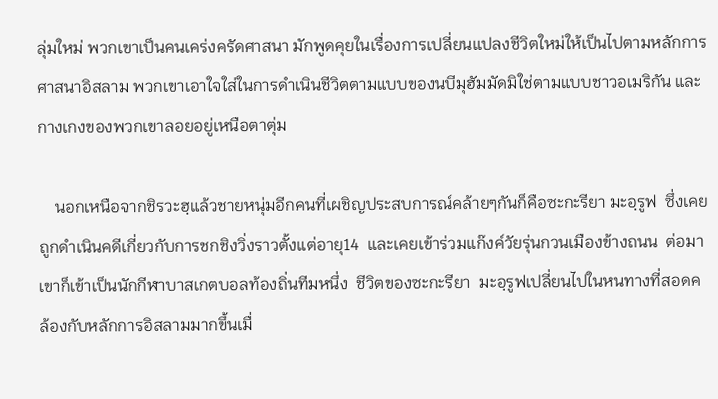ลุ่มใหม่ พวกเขาเป็นคนเคร่งครัดศาสนา มักพูดคุยในเรื่องการเปลี่ยนแปลงชีวิตใหม่ให้เป็นไปตามหลักการศาสนาอิสลาม พวกเขาเอาใจใส่ในการดำเนินชีวิตตามแบบของนบีมุฮัมมัดมิใช่ตามแบบชาวอเมริกัน และกางเกงของพวกเขาลอยอยู่เหนือตาตุ่ม

    นอกเหนือจากชิรวะฮฺแล้วชายหนุ่มอีกคนที่เผชิญประสบการณ์คล้ายๆกันก็คือซะกะรียา มะอฺรูฟ  ซึ่งเคยถูกดำเนินคดีเกี่ยวกับการชกชิงวิ่งราวตั้งแต่อายุ14  และเคยเข้าร่วมแก๊งค์วัยรุ่นกวนเมืองข้างถนน  ต่อมาเขาก็เข้าเป็นนักกีฬาบาสเกตบอลท้องถิ่นทีมหนึ่ง  ชีวิตของซะกะรียา  มะอฺรูฟเปลี่ยนไปในหนทางที่สอดคล้องกับหลักการอิสลามมากขึ้นเมื่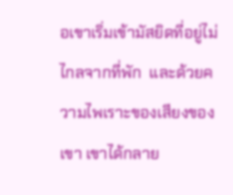อเขาเริ่มเข้ามัสยิดที่อยู่ไม่ไกลจากที่พัก  และด้วยความไพเราะของเสียงของเขา เขาได้กลาย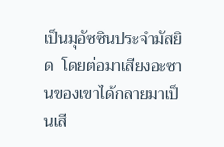เป็นมุอัซซินประจำมัสยิด  โดยต่อมาเสียงอะซานของเขาได้กลายมาเป็นเสี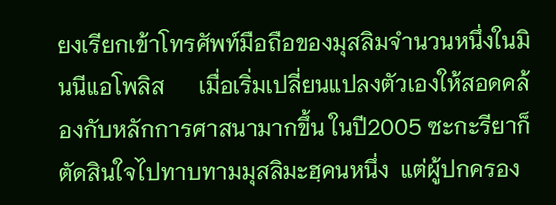ยงเรียกเข้าโทรศัพท์มือถือของมุสลิมจำนวนหนึ่งในมินนีแอโพลิส      เมื่อเริ่มเปลี่ยนแปลงตัวเองให้สอดคล้องกับหลักการศาสนามากขึ้น ในปี2005 ซะกะรียาก็ตัดสินใจไปทาบทามมุสลิมะฮฺคนหนึ่ง  แต่ผู้ปกครอง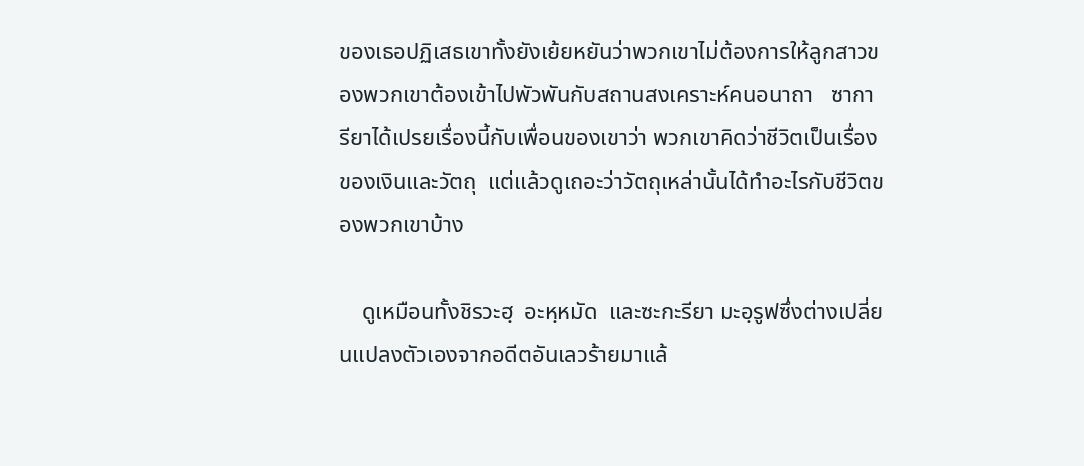ของเธอปฏิเสธเขาทั้งยังเย้ยหยันว่าพวกเขาไม่ต้องการให้ลูกสาวของพวกเขาต้องเข้าไปพัวพันกับสถานสงเคราะห์คนอนาถา   ซาการียาได้เปรยเรื่องนี้กับเพื่อนของเขาว่า พวกเขาคิดว่าชีวิตเป็นเรื่องของเงินและวัตถุ  แต่แล้วดูเถอะว่าวัตถุเหล่านั้นได้ทำอะไรกับชีวิตของพวกเขาบ้าง

    ดูเหมือนทั้งชิรวะฮฺ  อะหฺหมัด  และซะกะรียา มะอฺรูฟซึ่งต่างเปลี่ยนแปลงตัวเองจากอดีตอันเลวร้ายมาแล้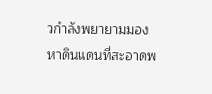วกำลังพยายามมองหาดินแดนที่สะอาดพ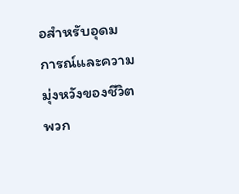อสำหรับอุดมการณ์และความมุ่งหวังของชีวิตพวก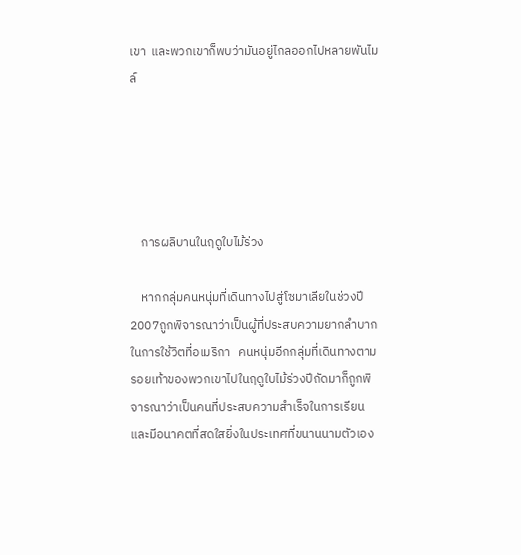เขา  และพวกเขาก็พบว่ามันอยู่ไกลออกไปหลายพันไมล์





    การผลิบานในฤดูใบไม้ร่วง

    หากกลุ่มคนหนุ่มที่เดินทางไปสู่โซมาเลียในช่วงปี2007ถูกพิจารณาว่าเป็นผู้ที่ประสบความยากลำบากในการใช้วิตที่อเมริกา   คนหนุ่มอีกกลุ่มที่เดินทางตามรอยเท้าของพวกเขาไปในฤดูใบไม้ร่วงปีถัดมาก็ถูกพิจารณาว่าเป็นคนที่ประสบความสำเร็จในการเรียนและมีอนาคตที่สดใสยิ่งในประเทศที่ขนานนามตัวเอง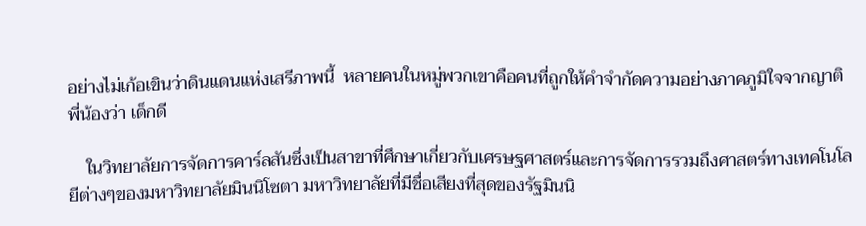อย่างไม่เก้อเขินว่าดินแดนแห่งเสรีภาพนี้  หลายคนในหมู่พวกเขาคือคนที่ถูกให้คำจำกัดความอย่างภาคภูมิใจจากญาติพี่น้องว่า เด็กดี

    ในวิทยาลัยการจัดการคาร์ลสันซึ่งเป็นสาขาที่ศึกษาเกี่ยวกับเศรษฐศาสตร์และการจัดการรวมถึงศาสตร์ทางเทคโนโลยีต่างๆของมหาวิทยาลัยมินนิโซตา มหาวิทยาลัยที่มีชื่อเสียงที่สุดของรัฐมินนิ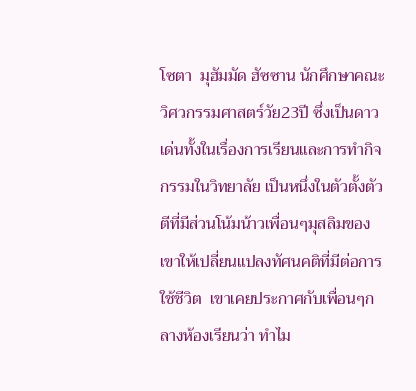โซตา  มุฮัมมัด ฮัซซาน นักศึกษาคณะวิศวกรรมศาสตร์วัย23ปี ซึ่งเป็นดาวเด่นทั้งในเรื่องการเรียนและการทำกิจกรรมในวิทยาลัย เป็นหนึ่งในตัวตั้งตัวตีที่มีส่วนโน้มน้าวเพื่อนๆมุสลิมของเขาให้เปลี่ยนแปลงทัศนคติที่มีต่อการใช้ชีวิต  เขาเคยประกาศกับเพื่อนๆกลางห้องเรียนว่า ทำไม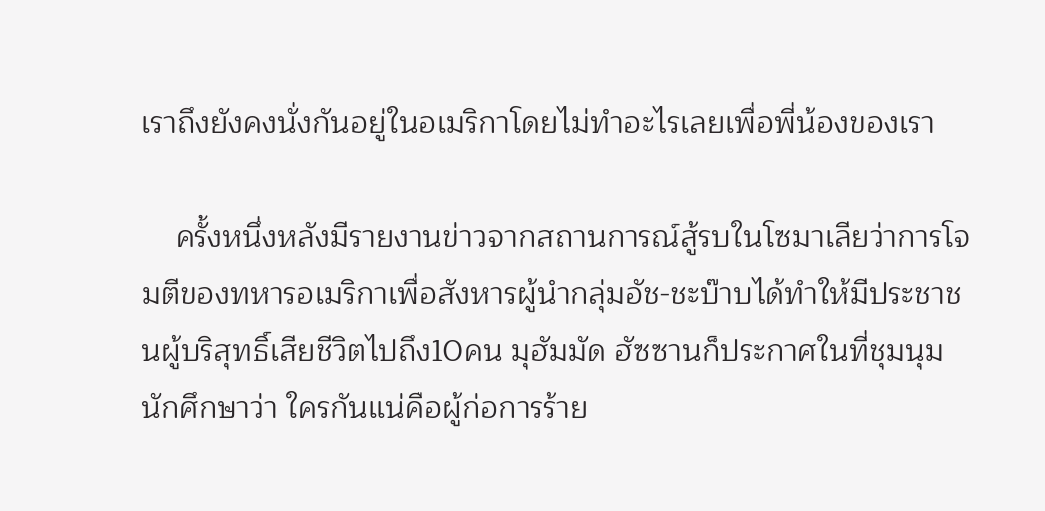เราถึงยังคงนั่งกันอยู่ในอเมริกาโดยไม่ทำอะไรเลยเพื่อพี่น้องของเรา

    ครั้งหนึ่งหลังมีรายงานข่าวจากสถานการณ์สู้รบในโซมาเลียว่าการโจมตีของทหารอเมริกาเพื่อสังหารผู้นำกลุ่มอัช-ชะบ๊าบได้ทำให้มีประชาชนผู้บริสุทธิ์เสียชีวิตไปถึง10คน มุฮัมมัด ฮัซซานก็ประกาศในที่ชุมนุมนักศึกษาว่า ใครกันแน่คือผู้ก่อการร้าย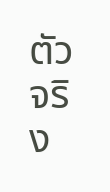ตัวจริง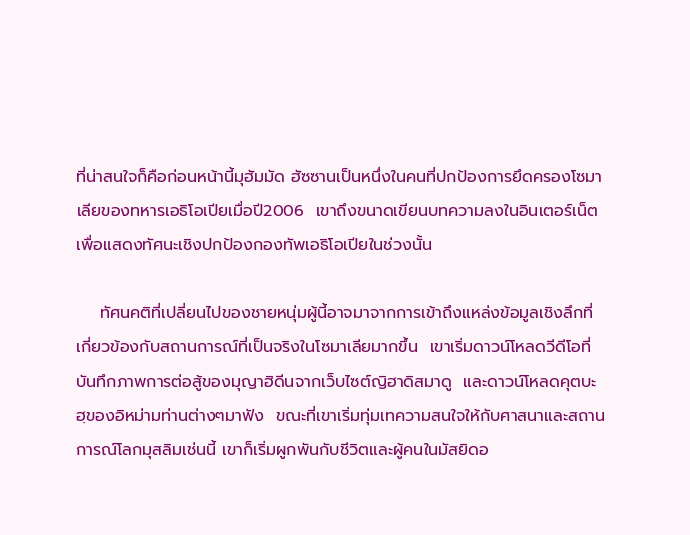ที่น่าสนใจก็คือก่อนหน้านี้มุฮัมมัด ฮัซซานเป็นหนึ่งในคนที่ปกป้องการยึดครองโซมาเลียของทหารเอธิโอเปียเมื่อปี2006  เขาถึงขนาดเขียนบทความลงในอินเตอร์เน็ตเพื่อแสดงทัศนะเชิงปกป้องกองทัพเอธิโอเปียในช่วงนั้น

    ทัศนคติที่เปลี่ยนไปของชายหนุ่มผู้นี้อาจมาจากการเข้าถึงแหล่งข้อมูลเชิงลึกที่เกี่ยวข้องกับสถานการณ์ที่เป็นจริงในโซมาเลียมากขึ้น  เขาเริ่มดาวน์โหลดวีดีโอที่บันทึกภาพการต่อสู้ของมุญาฮิดีนจากเว็บไซต์ญิฮาดิสมาดู  และดาวน์โหลดคุตบะฮฺของอิหม่ามท่านต่างๆมาฟัง  ขณะที่เขาเริ่มทุ่มเทความสนใจให้กับศาสนาและสถานการณ์โลกมุสลิมเช่นนี้ เขาก็เริ่มผูกพันกับชีวิตและผู้คนในมัสยิดอ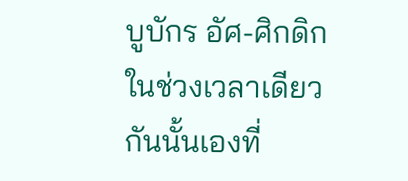บูบักร อัศ-ศิกดิก  ในช่วงเวลาเดียวกันนั้นเองที่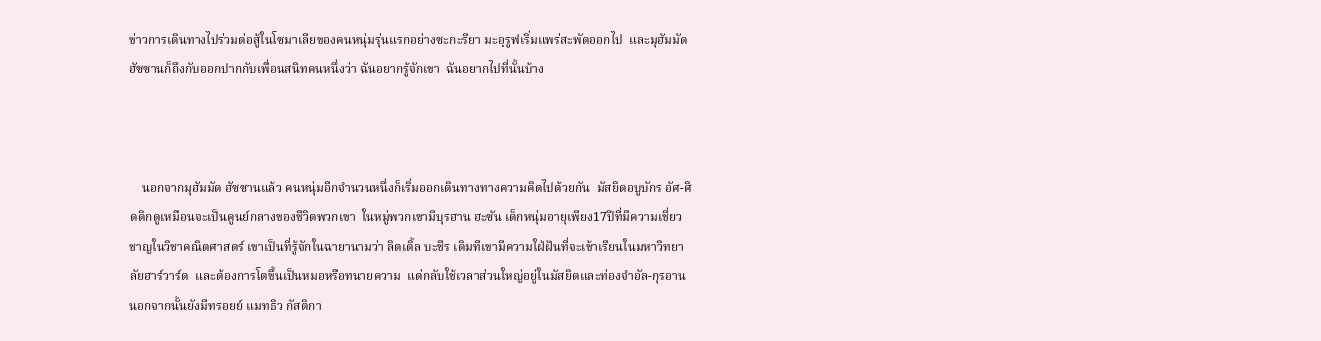ข่าวการเดินทางไปร่วมต่อสู้ในโซมาเลียของคนหนุ่มรุ่นแรกอย่างซะกะรียา มะอฺรูฟเริ่มแพร่สะพัดออกไป  และมุฮัมมัด ฮัซซานก็ถึงกับออกปากกับเพื่อนสนิทคนหนึ่งว่า ฉันอยากรู้จักเขา  ฉันอยากไปที่นั้นบ้าง



    นอกจากมุฮัมมัด ฮัซซานแล้ว คนหนุ่มอีกจำนวนหนึ่งก็เริ่มออกเดินทางทางความคิดไปด้วยกัน  มัสยิดอบูบักร อัศ-ศิดดิกดูเหมือนจะเป็นคูนย์กลางของชีวิตพวกเขา  ในหมู่พวกเขามีบุรฮาน ฮะซัน เด็กหนุ่มอายุเพียง17ปีที่มีความเชี่ยวชาญในวิชาคณิตศาสตร์ เขาเป็นที่รู้จักในฉายานามว่า ลิตเติ้ล บะชีร เดิมทีเขามีความใฝ่ฝันที่จะเข้าเรียนในมหาวิทยาลัยฮาร์วาร์ด  และต้องการโตขึ้นเป็นหมอหรือทนายความ  แต่กลับใช้เวลาส่วนใหญ่อยู่ในมัสยิดและท่องจำอัล-กุรอาน  นอกจากนั้นยังมีทรอยย์ แมทธิว กัสติกา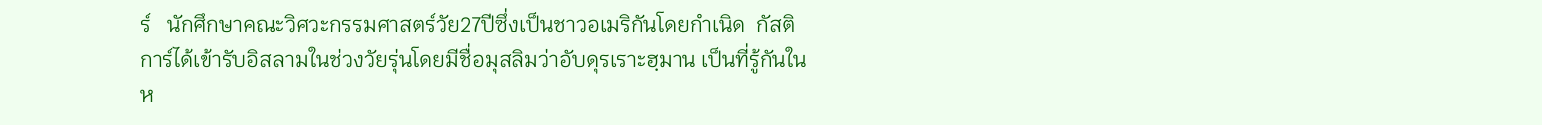ร์   นักศึกษาคณะวิศวะกรรมศาสตร์วัย27ปีซึ่งเป็นชาวอเมริกันโดยกำเนิด  กัสติการ์ได้เข้ารับอิสลามในช่วงวัยรุ่นโดยมีชื่อมุสลิมว่าอับดุรเราะฮฺมาน เป็นที่รู้กันในห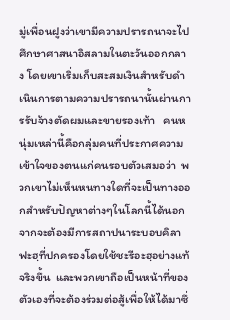มู่เพื่อนฝูงว่าเขามีความปรารถนาจะไปศึกษาศาสนาอิสลามในตะวันออกกลาง โดยเขาเริ่มเก็บสะสมเงินสำหรับดำเนินการตามความปรารถนานั้นผ่านการรับจ้างตัดผมและขายรองเท้า   คนหนุ่มเหล่านี้คือกลุ่มคนที่ประกาศความเข้าใจของตนแก่คนรอบตัวเสมอว่า  พวกเขาไม่เห็นหนทางใดที่จะเป็นทางออกสำหรับปัญหาต่างๆในโลกนี้ได้นอกจากจะต้องมีการสถาปนาระบอบคิลาฟะฮฺที่ปกครองโดยใช้ชะรีอะฮฺอย่างแท้จริงขึ้น  และพวกเขาถือเป็นหน้าที่ของตัวเองที่จะต้องร่วมต่อสู้เพื่อให้ได้มาซึ่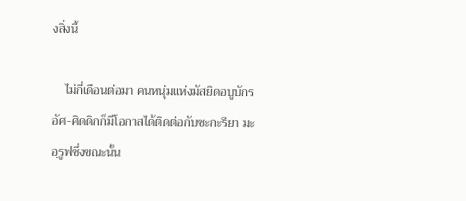งสิ่งนี้

    ไม่กี่เดือนต่อมา คนหนุ่มแห่งมัสยิดอบูบักร อัศ-ศิดดิกก็มีโอกาสได้ติดต่อกับซะกะรียา มะอฺรูฟซึ่งขณะนั้น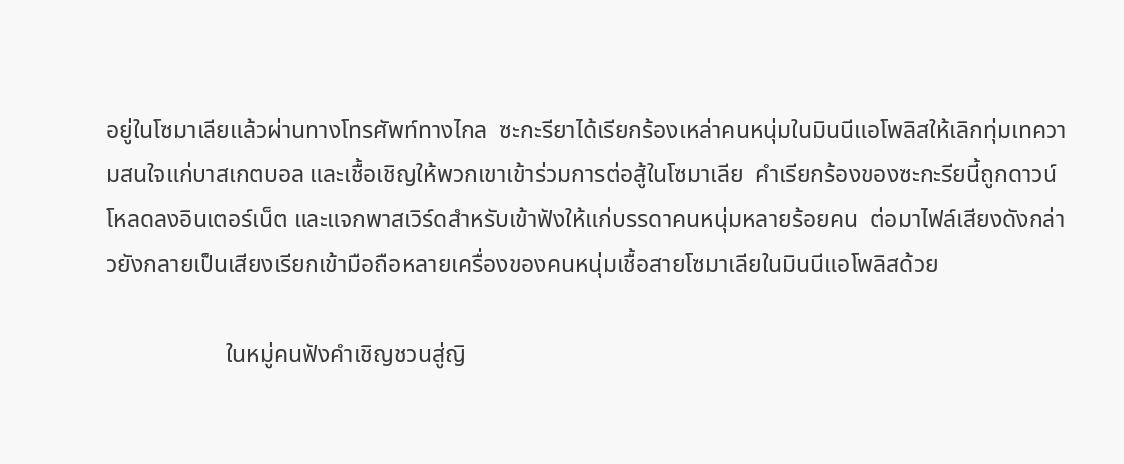อยู่ในโซมาเลียแล้วผ่านทางโทรศัพท์ทางไกล  ซะกะรียาได้เรียกร้องเหล่าคนหนุ่มในมินนีแอโพลิสให้เลิกทุ่มเทความสนใจแก่บาสเกตบอล และเชื้อเชิญให้พวกเขาเข้าร่วมการต่อสู้ในโซมาเลีย  คำเรียกร้องของซะกะรียนี้ถูกดาวน์โหลดลงอินเตอร์เน็ต และแจกพาสเวิร์ดสำหรับเข้าฟังให้แก่บรรดาคนหนุ่มหลายร้อยคน  ต่อมาไฟล์เสียงดังกล่าวยังกลายเป็นเสียงเรียกเข้ามือถือหลายเครื่องของคนหนุ่มเชื้อสายโซมาเลียในมินนีแอโพลิสด้วย

                    ในหมู่คนฟังคำเชิญชวนสู่ญิ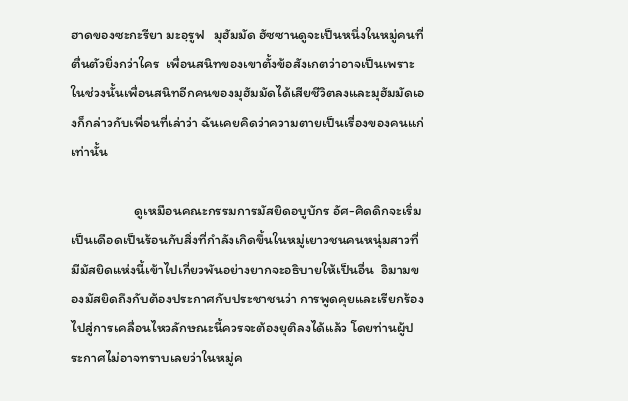ฮาดของซะกะรียา มะอฺรูฟ   มุฮัมมัด ฮัซซานดูจะเป็นหนึ่งในหมู่คนที่ตื่นตัวยิ่งกว่าใคร  เพื่อนสนิทของเขาตั้งข้อสังเกตว่าอาจเป็นเพราะในช่วงนั้นเพื่อนสนิทอีกคนของมุฮัมมัดได้เสียชีวิตลงและมุฮัมมัดเองก็กล่าวกับเพื่อนที่เล่าว่า ฉันเคยคิดว่าความตายเป็นเรื่องของคนแก่เท่านั้น

                    ดูเหมือนคณะกรรมการมัสยิดอบูบักร อัศ-ศิดดิกจะเริ่มเป็นเดือดเป็นร้อนกับสิ่งที่กำลังเกิดขึ้นในหมู่เยาวชนคนหนุ่มสาวที่มีมัสยิดแห่งนี้เข้าไปเกี่ยวพันอย่างยากจะอธิบายให้เป็นอื่น  อิมามของมัสยิดถึงกับต้องประกาศกับประชาชนว่า การพูดคุยและเรียกร้องไปสู่การเคลื่อนไหวลักษณะนี้ควรจะต้องยุติลงได้แล้ว โดยท่านผู้ประกาศไม่อาจทราบเลยว่าในหมู่ค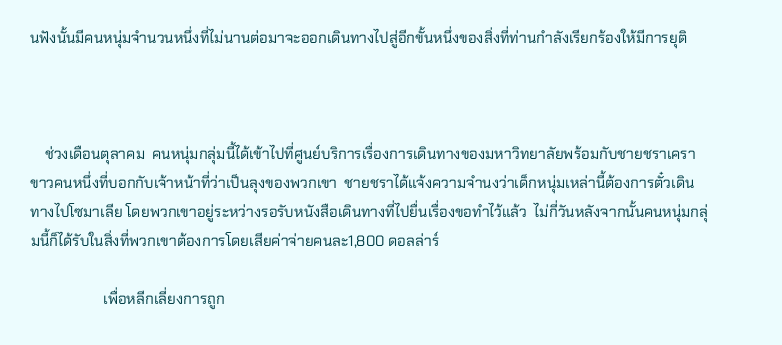นฟังนั้นมีคนหนุ่มจำนวนหนึ่งที่ไม่นานต่อมาจะออกเดินทางไปสู่อีกขั้นหนึ่งของสิ่งที่ท่านกำลังเรียกร้องให้มีการยุติ



    ช่วงเดือนตุลาคม  คนหนุ่มกลุ่มนี้ได้เข้าไปที่ศูนย์บริการเรื่องการเดินทางของมหาวิทยาลัยพร้อมกับชายชราเคราขาวคนหนึ่งที่บอกกับเจ้าหน้าที่ว่าเป็นลุงของพวกเขา  ชายชราได้แจ้งความจำนงว่าเด็กหนุ่มเหล่านี้ต้องการตั๋วเดินทางไปโซมาเลีย โดยพวกเขาอยู่ระหว่างรอรับหนังสือเดินทางที่ไปยื่นเรื่องขอทำไว้แล้ว  ไม่กี่วันหลังจากนั้นคนหนุ่มกลุ่มนี้ก็ได้รับในสิ่งที่พวกเขาต้องการโดยเสียค่าจ่ายคนละ1,800 ดอลล่าร์

                    เพื่อหลีกเลี่ยงการถูก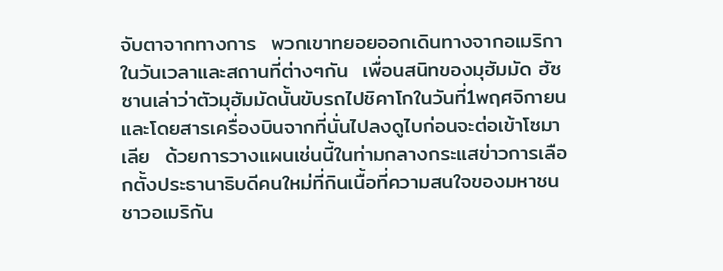จับตาจากทางการ  พวกเขาทยอยออกเดินทางจากอเมริกาในวันเวลาและสถานที่ต่างๆกัน  เพื่อนสนิทของมุฮัมมัด ฮัซซานเล่าว่าตัวมุฮัมมัดนั้นขับรถไปชิคาโกในวันที่1พฤศจิกายน  และโดยสารเครื่องบินจากที่นั่นไปลงดูไบก่อนจะต่อเข้าโซมาเลีย  ด้วยการวางแผนเช่นนี้ในท่ามกลางกระแสข่าวการเลือกตั้งประธานาธิบดีคนใหม่ที่กินเนื้อที่ความสนใจของมหาชนชาวอเมริกัน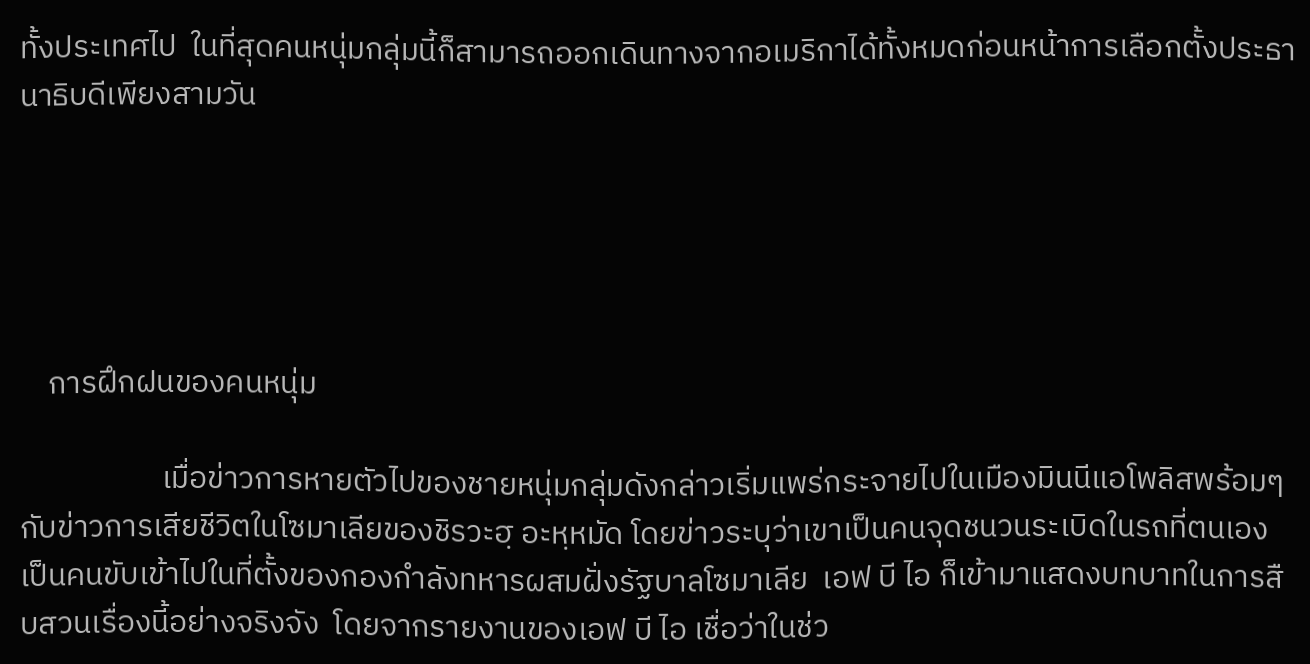ทั้งประเทศไป  ในที่สุดคนหนุ่มกลุ่มนี้ก็สามารถออกเดินทางจากอเมริกาได้ทั้งหมดก่อนหน้าการเลือกตั้งประธานาธิบดีเพียงสามวัน





    การฝึกฝนของคนหนุ่ม

                    เมื่อข่าวการหายตัวไปของชายหนุ่มกลุ่มดังกล่าวเริ่มแพร่กระจายไปในเมืองมินนีแอโพลิสพร้อมๆกับข่าวการเสียชีวิตในโซมาเลียของชิรวะฮฺ อะหฺหมัด โดยข่าวระบุว่าเขาเป็นคนจุดชนวนระเบิดในรถที่ตนเองเป็นคนขับเข้าไปในที่ตั้งของกองกำลังทหารผสมฝั่งรัฐบาลโซมาเลีย  เอฟ บี ไอ ก็เข้ามาแสดงบทบาทในการสืบสวนเรื่องนี้อย่างจริงจัง  โดยจากรายงานของเอฟ บี ไอ เชื่อว่าในช่ว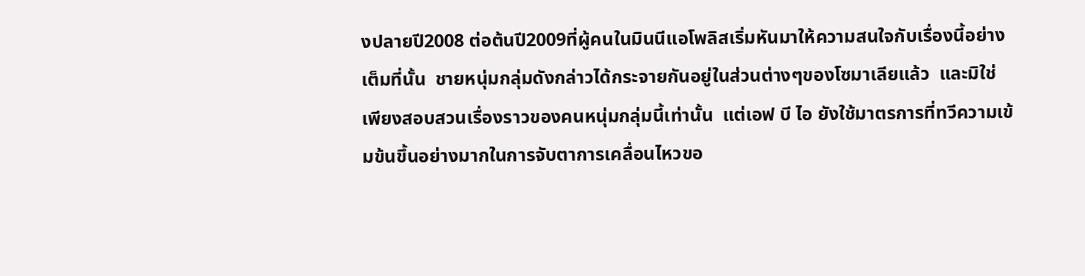งปลายปี2008 ต่อต้นปี2009ที่ผู้คนในมินนีแอโพลิสเริ่มหันมาให้ความสนใจกับเรื่องนี้อย่างเต็มที่นั้น  ชายหนุ่มกลุ่มดังกล่าวได้กระจายกันอยู่ในส่วนต่างๆของโซมาเลียแล้ว  และมิใช่เพียงสอบสวนเรื่องราวของคนหนุ่มกลุ่มนี้เท่านั้น  แต่เอฟ บี ไอ ยังใช้มาตรการที่ทวีความเข้มข้นขึ้นอย่างมากในการจับตาการเคลื่อนไหวขอ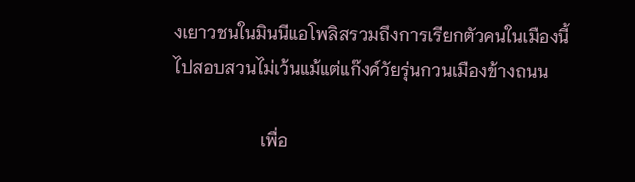งเยาวชนในมินนีแอโพลิสรวมถึงการเรียกตัวคนในเมืองนี้ไปสอบสวนไม่เว้นแม้แต่แก๊งค์วัยรุ่นกวนเมืองข้างถนน

                    เพื่อ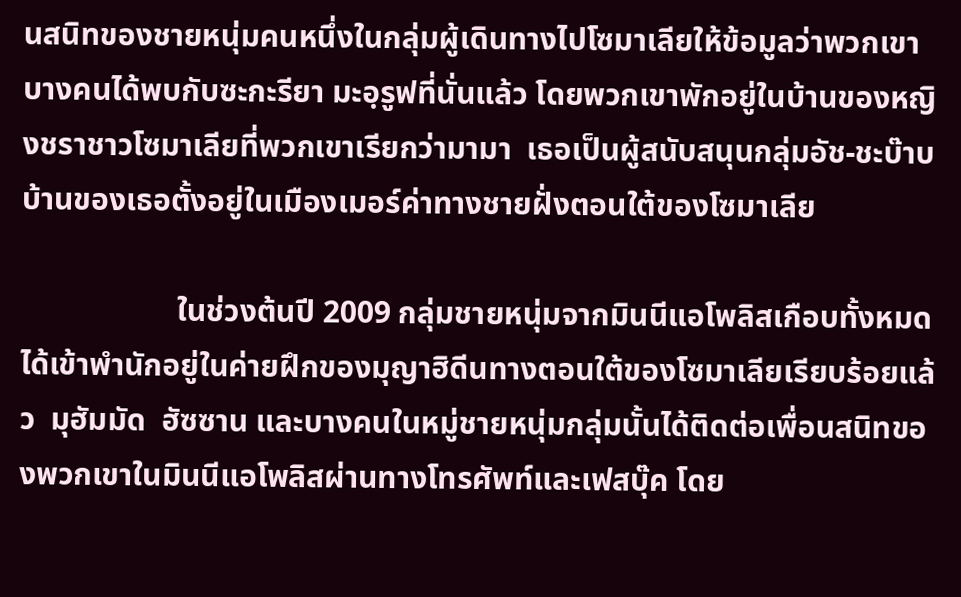นสนิทของชายหนุ่มคนหนึ่งในกลุ่มผู้เดินทางไปโซมาเลียให้ข้อมูลว่าพวกเขาบางคนได้พบกับซะกะรียา มะอฺรูฟที่นั่นแล้ว โดยพวกเขาพักอยู่ในบ้านของหญิงชราชาวโซมาเลียที่พวกเขาเรียกว่ามามา  เธอเป็นผู้สนับสนุนกลุ่มอัช-ชะบ๊าบ  บ้านของเธอตั้งอยู่ในเมืองเมอร์ค่าทางชายฝั่งตอนใต้ของโซมาเลีย

                    ในช่วงต้นปี 2009 กลุ่มชายหนุ่มจากมินนีแอโพลิสเกือบทั้งหมดได้เข้าพำนักอยู่ในค่ายฝึกของมุญาฮิดีนทางตอนใต้ของโซมาเลียเรียบร้อยแล้ว  มุฮัมมัด  ฮัซซาน และบางคนในหมู่ชายหนุ่มกลุ่มนั้นได้ติดต่อเพื่อนสนิทของพวกเขาในมินนีแอโพลิสผ่านทางโทรศัพท์และเฟสบุ๊ค โดย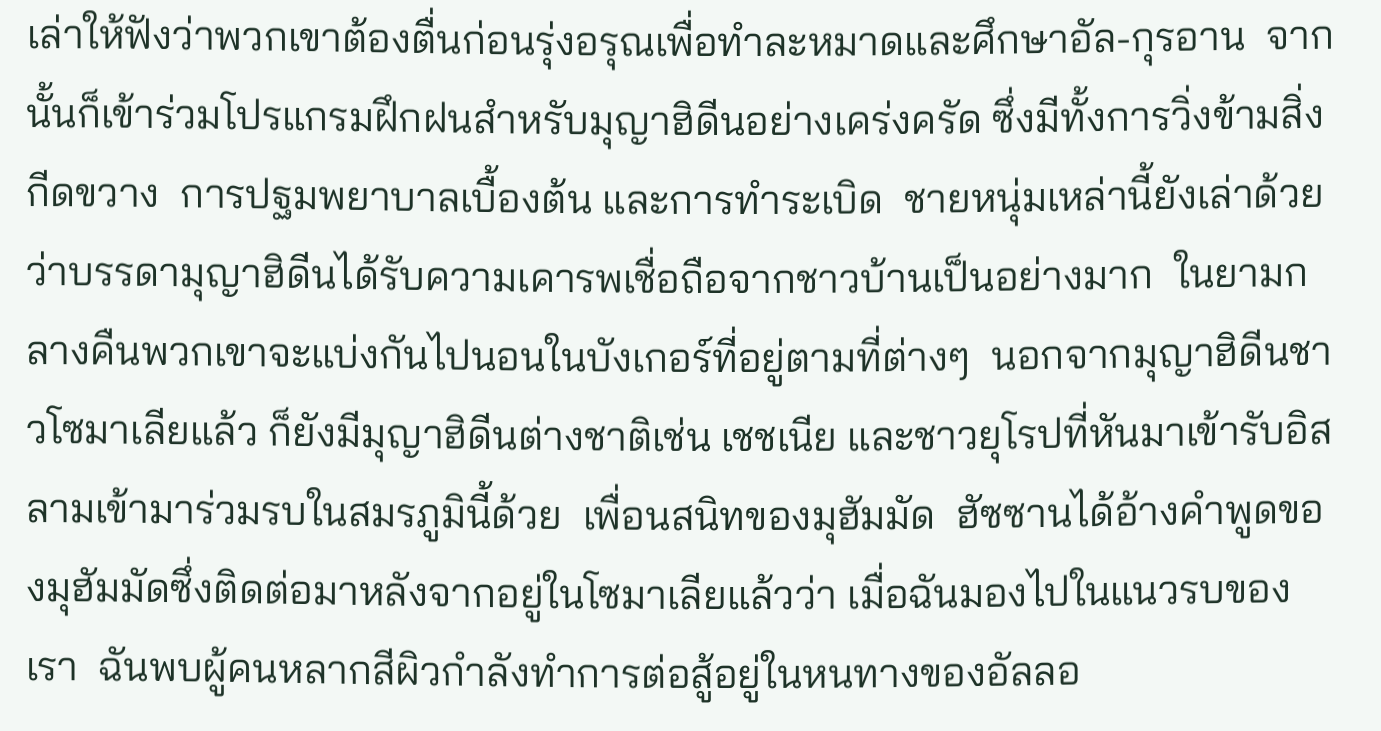เล่าให้ฟังว่าพวกเขาต้องตื่นก่อนรุ่งอรุณเพื่อทำละหมาดและศึกษาอัล-กุรอาน  จากนั้นก็เข้าร่วมโปรแกรมฝึกฝนสำหรับมุญาฮิดีนอย่างเคร่งครัด ซึ่งมีทั้งการวิ่งข้ามสิ่งกีดขวาง  การปฐมพยาบาลเบื้องต้น และการทำระเบิด  ชายหนุ่มเหล่านี้ยังเล่าด้วยว่าบรรดามุญาฮิดีนได้รับความเคารพเชื่อถือจากชาวบ้านเป็นอย่างมาก  ในยามกลางคืนพวกเขาจะแบ่งกันไปนอนในบังเกอร์ที่อยู่ตามที่ต่างๆ  นอกจากมุญาฮิดีนชาวโซมาเลียแล้ว ก็ยังมีมุญาฮิดีนต่างชาติเช่น เชชเนีย และชาวยุโรปที่หันมาเข้ารับอิสลามเข้ามาร่วมรบในสมรภูมินี้ด้วย  เพื่อนสนิทของมุฮัมมัด  ฮัซซานได้อ้างคำพูดของมุฮัมมัดซึ่งติดต่อมาหลังจากอยู่ในโซมาเลียแล้วว่า เมื่อฉันมองไปในแนวรบของเรา  ฉันพบผู้คนหลากสีผิวกำลังทำการต่อสู้อยู่ในหนทางของอัลลอ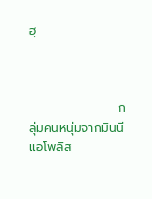ฮฺ



                    กลุ่มคนหนุ่มจากมินนีแอโพลิส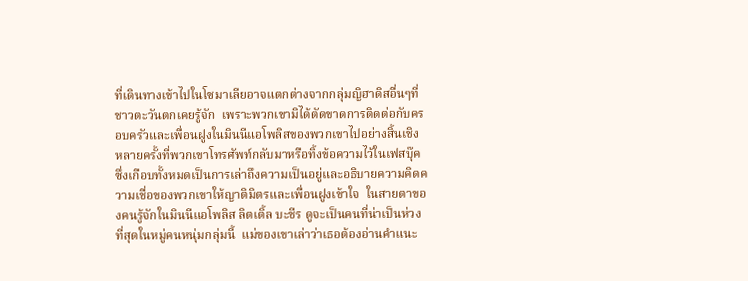ที่เดินทางเข้าไปในโซมาเลียอาจแตกต่างจากกลุ่มญิฮาดิสอื่นๆที่ชาวตะวันตกเคยรู้จัก  เพราะพวกเขามิได้ตัดขาดการติดต่อกับครอบครัวและเพื่อนฝูงในมินนีแอโพลิสของพวกเขาไปอย่างสิ้นเชิง  หลายครั้งที่พวกเขาโทรศัพท์กลับมาหรือทิ้งข้อความไว้ในเฟสบุ๊คซึ่งเกือบทั้งหมดเป็นการเล่าถึงความเป็นอยู่และอธิบายความคิดความเชื่อของพวกเขาให้ญาติมิตรและเพื่อนฝูงเข้าใจ  ในสายตาของคนรู้จักในมินนีแอโพลิส ลิตเติ้ล บะชีร ดูจะเป็นคนที่น่าเป็นห่วงที่สุดในหมู่คนหนุ่มกลุ่มนี้  แม่ของเขาเล่าว่าเธอต้องอ่านคำแนะ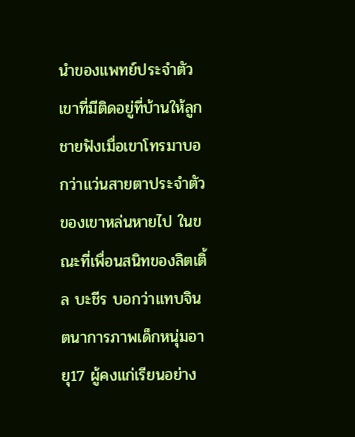นำของแพทย์ประจำตัวเขาที่มีติดอยู่ที่บ้านให้ลูกชายฟังเมื่อเขาโทรมาบอกว่าแว่นสายตาประจำตัวของเขาหล่นหายไป ในขณะที่เพื่อนสนิทของลิตเติ้ล บะชีร บอกว่าแทบจินตนาการภาพเด็กหนุ่มอายุ17 ผู้คงแก่เรียนอย่าง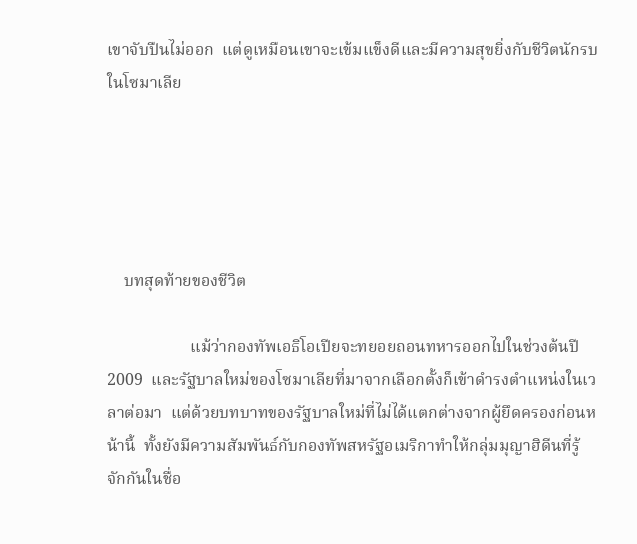เขาจับปืนไม่ออก  แต่ดูเหมือนเขาจะเข้มแข็งดีและมีความสุขยิ่งกับชีวิตนักรบในโซมาเลีย





    บทสุดท้ายของชีวิต

                    แม้ว่ากองทัพเอธิโอเปียจะทยอยถอนทหารออกไปในช่วงต้นปี2009  และรัฐบาลใหม่ของโซมาเลียที่มาจากเลือกตั้งก็เข้าดำรงตำแหน่งในเวลาต่อมา  แต่ด้วยบทบาทของรัฐบาลใหม่ที่ไม่ได้แตกต่างจากผู้ยึดครองก่อนหน้านี้  ทั้งยังมีความสัมพันธ์กับกองทัพสหรัฐอเมริกาทำให้กลุ่มมุญาฮิดีนที่รู้จักกันในชื่อ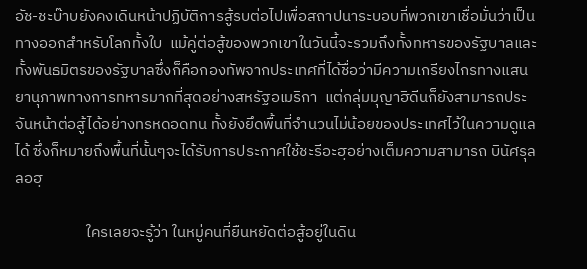อัช-ชะบ๊าบยังคงเดินหน้าปฏิบัติการสู้รบต่อไปเพื่อสถาปนาระบอบที่พวกเขาเชื่อมั่นว่าเป็นทางออกสำหรับโลกทั้งใบ  แม้คู่ต่อสู้ของพวกเขาในวันนี้จะรวมถึงทั้งทหารของรัฐบาลและทั้งพันธมิตรของรัฐบาลซึ่งก็คือกองทัพจากประเทศที่ได้ชื่อว่ามีความเกรียงไกรทางแสนยานุภาพทางการทหารมากที่สุดอย่างสหรัฐอเมริกา  แต่กลุ่มมุญาฮิดีนก็ยังสามารถประจันหน้าต่อสู้ได้อย่างทรหดอดทน ทั้งยังยึดพื้นที่จำนวนไม่น้อยของประเทศไว้ในความดูแลได้ ซึ่งก็หมายถึงพื้นที่นั้นๆจะได้รับการประกาศใช้ชะรีอะฮฺอย่างเต็มความสามารถ บินัศรุลลอฮฺ

                    ใครเลยจะรู้ว่า ในหมู่คนที่ยืนหยัดต่อสู้อยู่ในดิน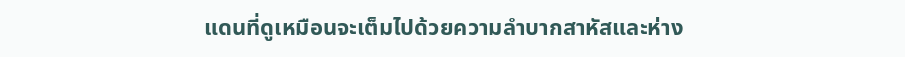แดนที่ดูเหมือนจะเต็มไปด้วยความลำบากสาหัสและห่าง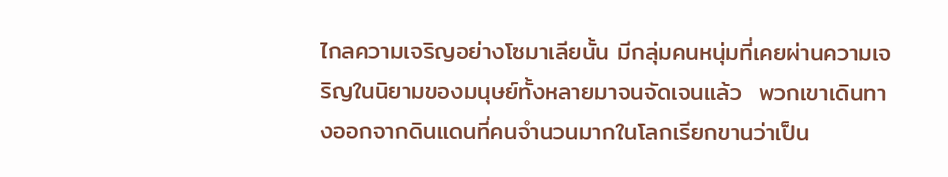ไกลความเจริญอย่างโซมาเลียนั้น มีกลุ่มคนหนุ่มที่เคยผ่านความเจริญในนิยามของมนุษย์ทั้งหลายมาจนจัดเจนแล้ว  พวกเขาเดินทางออกจากดินแดนที่คนจำนวนมากในโลกเรียกขานว่าเป็น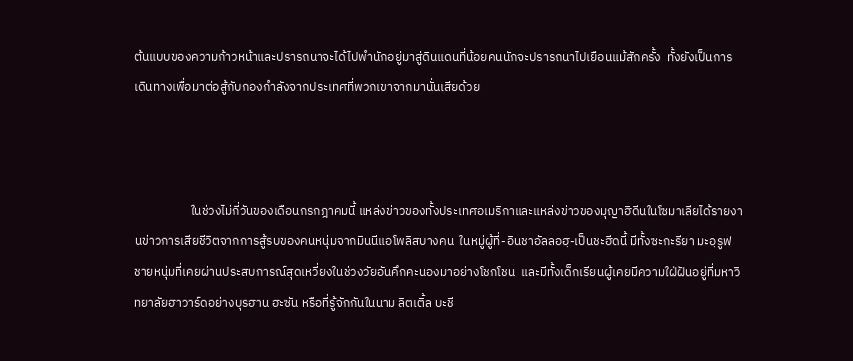ต้นแบบของความก้าวหน้าและปรารถนาจะได้ไปพำนักอยู่มาสู่ดินแดนที่น้อยคนนักจะปรารถนาไปเยือนแม้สักครั้ง  ทั้งยังเป็นการเดินทางเพื่อมาต่อสู้กับกองกำลังจากประเทศที่พวกเขาจากมานั่นเสียด้วย



                    ในช่วงไม่กี่วันของเดือนกรกฎาคมนี้ แหล่งข่าวของทั้งประเทศอเมริกาและแหล่งข่าวของมุญาฮิดีนในโซมาเลียได้รายงานข่าวการเสียชีวิตจากการสู้รบของคนหนุ่มจากมินนีแอโพลิสบางคน  ในหมู่ผู้ที่-อินชาอัลลอฮฺ-เป็นชะฮีดนี้ มีทั้งซะกะรียา มะอฺรูฟ ชายหนุ่มที่เคยผ่านประสบการณ์สุดเหวี่ยงในช่วงวัยอันคึกคะนองมาอย่างโชกโชน  และมีทั้งเด็กเรียนผู้เคยมีความใฝ่ฝันอยู่ที่มหาวิทยาลัยฮาวาร์ดอย่างบุรฮาน ฮะซัน หรือที่รู้จักกันในนาม ลิตเติ้ล บะชี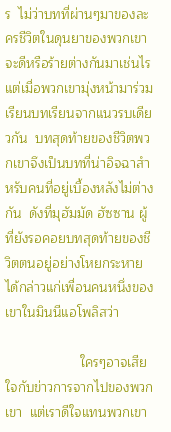ร  ไม่ว่าบทที่ผ่านๆมาของละครชีวิตในดุนยาของพวกเขาจะดีหรือร้ายต่างกันมาเช่นไร   แต่เมื่อพวกเขามุ่งหน้ามาร่วมเรียนบทเรียนจากแนวรบเดียวกัน  บทสุดท้ายของชีวิตพวกเขาจึงเป็นบทที่น่าอิจฉาสำหรับคนที่อยู่เบื้องหลังไม่ต่างกัน  ดังที่มุฮัมมัด ฮัซซาน ผู้ที่ยังรอคอยบทสุดท้ายของชีวิตตนอยู่อย่างโหยกระหายได้กล่าวแก่เพื่อนคนหนึ่งของเขาในมินนีแอโพลิสว่า

                    ใครๆอาจเสียใจกับข่าวการจากไปของพวกเขา  แต่เราดีใจแทนพวกเขา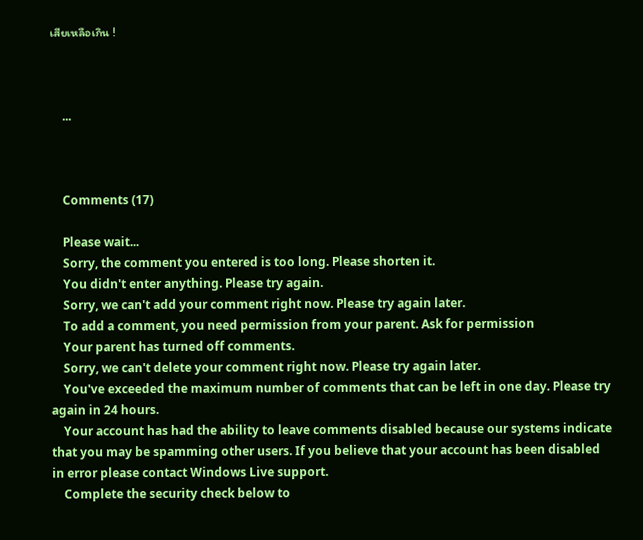เสียเหลือเกิน !



    ...



    Comments (17)

    Please wait...
    Sorry, the comment you entered is too long. Please shorten it.
    You didn't enter anything. Please try again.
    Sorry, we can't add your comment right now. Please try again later.
    To add a comment, you need permission from your parent. Ask for permission
    Your parent has turned off comments.
    Sorry, we can't delete your comment right now. Please try again later.
    You've exceeded the maximum number of comments that can be left in one day. Please try again in 24 hours.
    Your account has had the ability to leave comments disabled because our systems indicate that you may be spamming other users. If you believe that your account has been disabled in error please contact Windows Live support.
    Complete the security check below to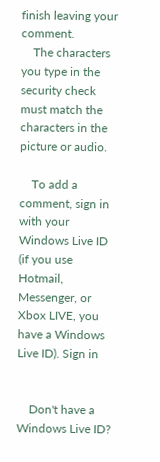finish leaving your comment.
    The characters you type in the security check must match the characters in the picture or audio.

    To add a comment, sign in with your Windows Live ID (if you use Hotmail, Messenger, or Xbox LIVE, you have a Windows Live ID). Sign in


    Don't have a Windows Live ID?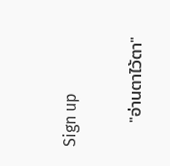Sign up

    "อ่านตาไว้ตา"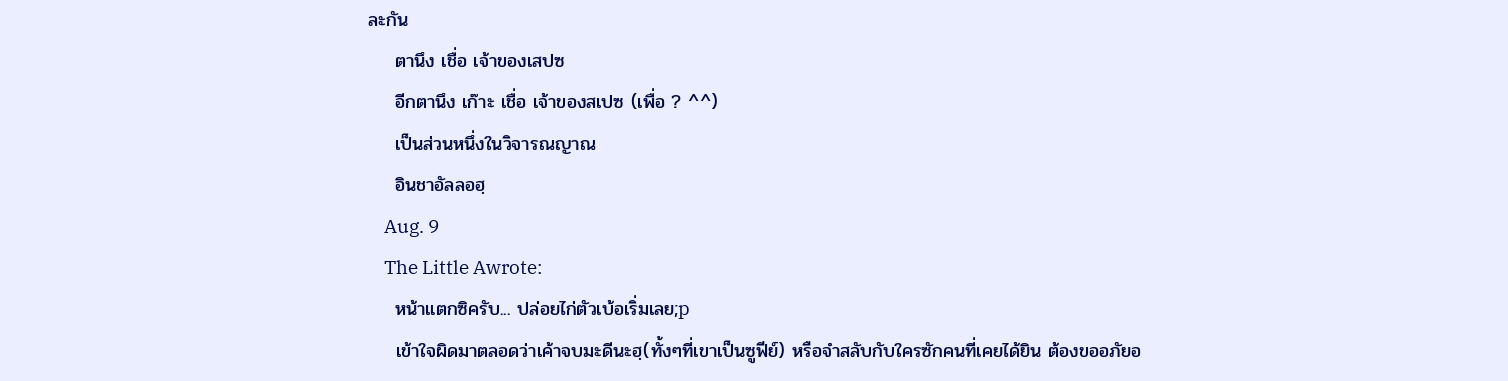ละกัน
    ตานึง เชื่อ เจ้าของเสปซ
    อีกตานึง เก๊าะ เชื่อ เจ้าของสเปซ (เพื่อ ? ^^)
    เป็นส่วนหนึ่งในวิจารณญาณ
    อินชาอัลลอฮฺ
    Aug. 9
    The Little Awrote:
    หน้าแตกซิครับ... ปล่อยไก่ตัวเบ้อเริ่มเลย;p
    เข้าใจผิดมาตลอดว่าเค้าจบมะดีนะฮฺ(ทั้งๆที่เขาเป็นซูฟีย์) หรือจำสลับกับใครซักคนที่เคยได้ยิน ต้องขออภัยอ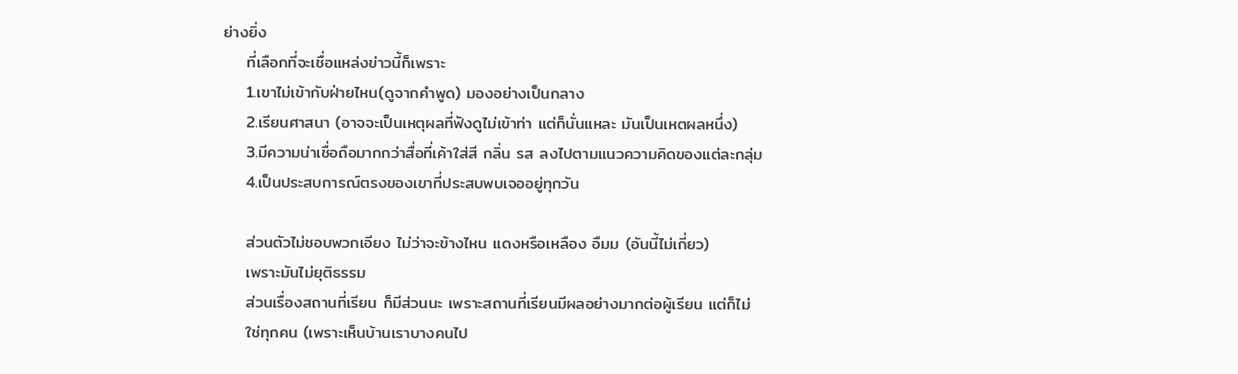ย่างยิ่ง
    ที่เลือกที่จะเชื่อแหล่งข่าวนี้ก็เพราะ
    1.เขาไม่เข้ากับฝ่ายไหน(ดูจากคำพูด) มองอย่างเป็นกลาง
    2.เรียนศาสนา (อาจจะเป็นเหตุผลที่ฟังดูไม่เข้าท่า แต่ก็นั่นแหละ มันเป็นเหตผลหนึ่ง)
    3.มีความน่าเชื่อถือมากกว่าสื่อที่เค้าใส่สี กลิ่น รส ลงไปตามแนวความคิดของแต่ละกลุ่ม
    4.เป็นประสบการณ์ตรงของเขาที่ประสบพบเจออยู่ทุกวัน

    ส่วนตัวไม่ชอบพวกเอียง ไม่ว่าจะข้างไหน แดงหรือเหลือง อืมม (อันนี้ไม่เกี่ยว)
    เพราะมันไม่ยุติธรรม
    ส่วนเรื่องสถานที่เรียน ก็มีส่วนนะ เพราะสถานที่เรียนมีผลอย่างมากต่อผู้เรียน แต่ก็ไม่
    ใช่ทุกคน (เพราะเห็นบ้านเราบางคนไป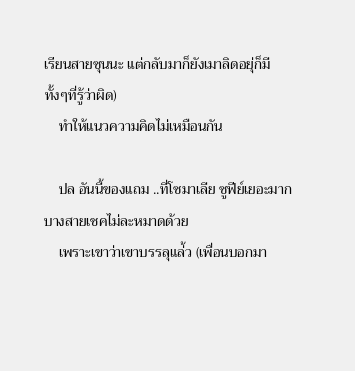เรียนสายซุนนะ แต่กลับมาก็ยังเมาลิดอยุ่ก็มี ทั้งๆที่รู้ว่าผิด)
    ทำให้แนวความคิดไม่เหมือนกัน

    ปล อันนี้ของแถม ..ที่โซมาเลีย ซูฟีย์เยอะมาก บางสายเชคไม่ละหมาดด้วย
    เพราะเขาว่าเขาบรรลุแล่้ว (เพื่อนบอกมา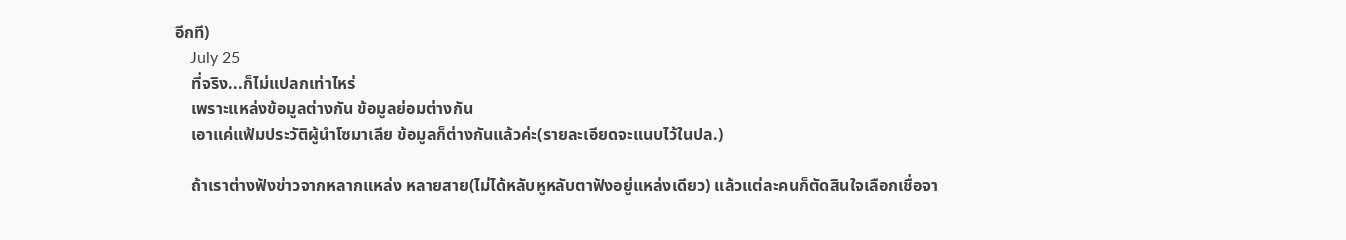อีกที)
    July 25
    ที่จริง...ก็ไม่แปลกเท่าไหร่
    เพราะแหล่งข้อมูลต่างกัน ข้อมูลย่อมต่างกัน
    เอาแค่แฟ้มประวัติผู้นำโซมาเลีย ข้อมูลก็ต่างกันแล้วค่ะ(รายละเอียดจะแนบไว้ในปล.)

    ถ้าเราต่างฟังข่าวจากหลากแหล่ง หลายสาย(ไม่ได้หลับหูหลับตาฟังอยู่แหล่งเดียว) แล้วแต่ละคนก็ตัดสินใจเลือกเชื่อจา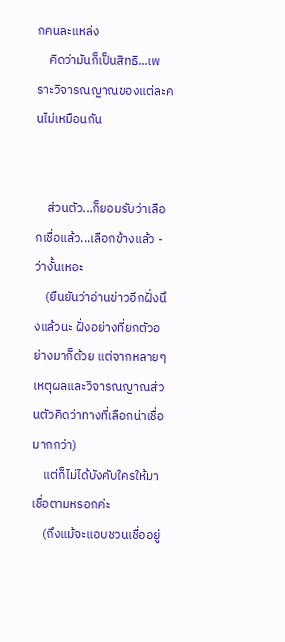กคนละแหล่ง
    คิดว่ามันก็เป็นสิทธิ...เพราะวิจารณญาณของแต่ละคนไม่เหมือนกัน


    ส่วนตัว...ก็ยอมรับว่าเลือกเชื่อแล้ว...เลือกข้างแล้ว - ว่างั้นเหอะ
    (ยืนยันว่าอ่านข่าวอีกฝั่งนึงแล้วนะ ฝั่งอย่างที่ยกตัวอย่างมาก็ด้วย แต่จากหลายๆเหตุผลและวิจารณญาณส่วนตัวคิดว่าทางที่เลือกน่าเชื่อมากกว่า)
    แต่ก็ไม่ได้บังคับใครให้มาเชื่อตามหรอกค่ะ
    (ถึงแม้จะแอบชวนเชื่ออยู่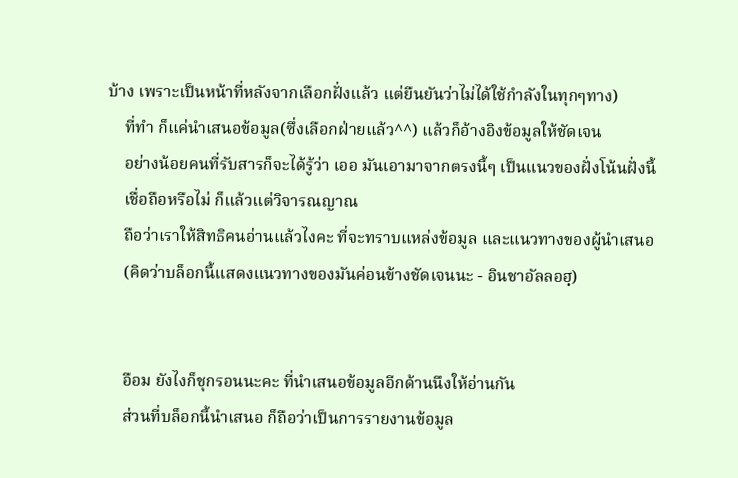บ้าง เพราะเป็นหน้าที่หลังจากเลือกฝั่งแล้ว แต่ยืนยันว่าไม่ได้ใช้กำลังในทุกๆทาง)
    ที่ทำ ก็แค่นำเสนอข้อมูล(ซึ่งเลือกฝ่ายแล้ว^^) แล้วก็อ้างอิงข้อมูลให้ชัดเจน
    อย่างน้อยคนที่รับสารก็จะได้รู้ว่า เออ มันเอามาจากตรงนี้ๆ เป็นแนวของฝั่งโน้นฝั่งนี้
    เชื่อถือหรือไม่ ก็แล้วแต่วิจารณญาณ
    ถือว่าเราให้สิทธิคนอ่านแล้วไงคะ ที่จะทราบแหล่งข้อมูล และแนวทางของผู้นำเสนอ
    (คิดว่าบล็อกนี้แสดงแนวทางของมันค่อนข้างชัดเจนนะ - อินชาอัลลอฮฺ)


    อือม ยังไงก็ชุกรอนนะคะ ที่นำเสนอข้อมูลอีกด้านนึงให้อ่านกัน
    ส่วนที่บล็อกนี้นำเสนอ ก็ถือว่าเป็นการรายงานข้อมูล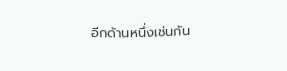อีกด้านหนึ่งเช่นกัน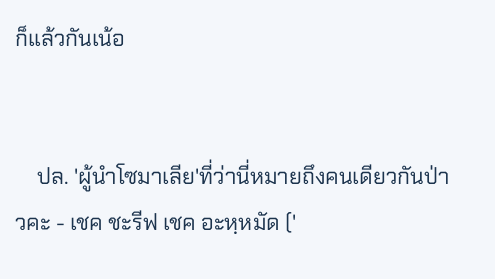ก็แล้วกันเน้อ


    ปล. 'ผู้นำโซมาเลีย'ที่ว่านี่หมายถึงคนเดียวกันป่าวคะ - เชค ชะรีฟ เชค อะหฺหมัด ('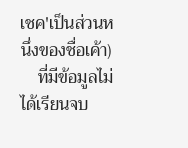เชค'เป็นส่วนหนึ่งของชื่อเค้า)
    ที่มีข้อมูลไม่ได้เรียนจบ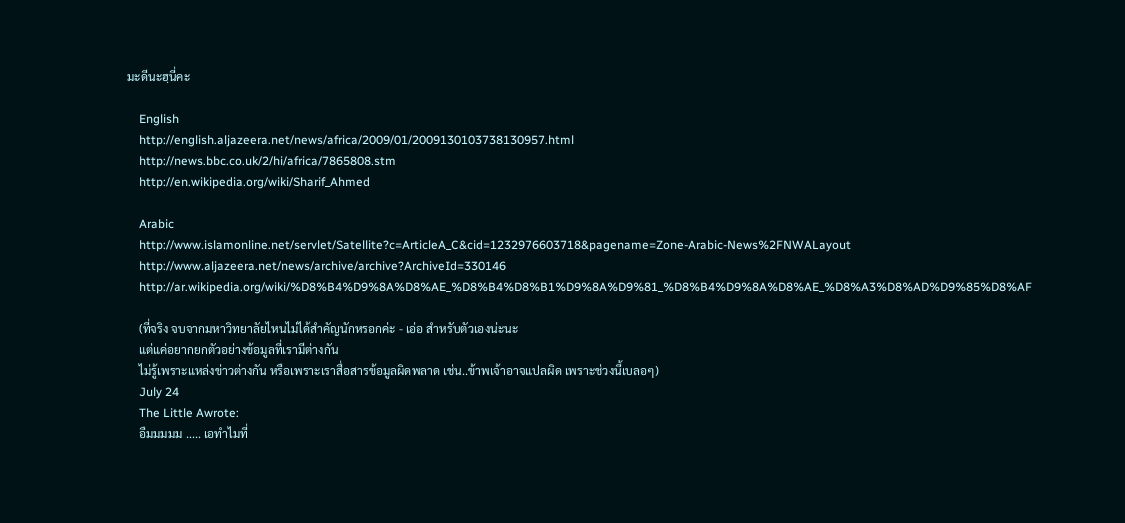มะดีนะฮฺนี่คะ

    English
    http://english.aljazeera.net/news/africa/2009/01/2009130103738130957.html
    http://news.bbc.co.uk/2/hi/africa/7865808.stm
    http://en.wikipedia.org/wiki/Sharif_Ahmed

    Arabic
    http://www.islamonline.net/servlet/Satellite?c=ArticleA_C&cid=1232976603718&pagename=Zone-Arabic-News%2FNWALayout
    http://www.aljazeera.net/news/archive/archive?ArchiveId=330146
    http://ar.wikipedia.org/wiki/%D8%B4%D9%8A%D8%AE_%D8%B4%D8%B1%D9%8A%D9%81_%D8%B4%D9%8A%D8%AE_%D8%A3%D8%AD%D9%85%D8%AF

    (ที่จริง จบจากมหาวิทยาลัยไหนไม่ได้สำคัญนักหรอกค่ะ - เอ่อ สำหรับตัวเองน่ะนะ
    แต่แค่อยากยกตัวอย่างข้อมูลที่เรามีต่างกัน
    ไม่รู้เพราะแหล่งข่าวต่างกัน หรือเพราะเราสื่อสารข้อมูลผิดพลาด เช่น..ข้าพเจ้าอาจแปลผิด เพราะช่วงนี้เบลอๆ)
    July 24
    The Little Awrote:
    อืมมมมม ..... เอทำไมที่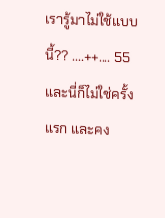เรารู้มาไม่ใช้แบบนี้?? ....++.... 55 และนี่ก็ไม่ใช่ครั้งแรก และคง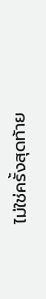ไม่ใช่ครั้งสุดท้าย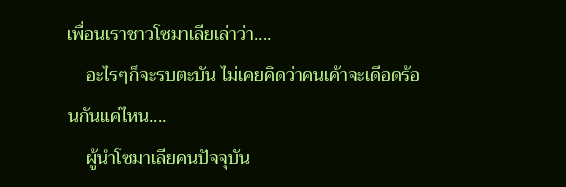เพื่อนเราชาวโซมาเลียเล่าว่า....
    อะไรๆก็จะรบตะบัน ไม่เคยคิดว่าคนเค้าจะเดีอดร้อนกันแค่ไหน....
    ผู้นำโซมาเลียคนปัจจุบัน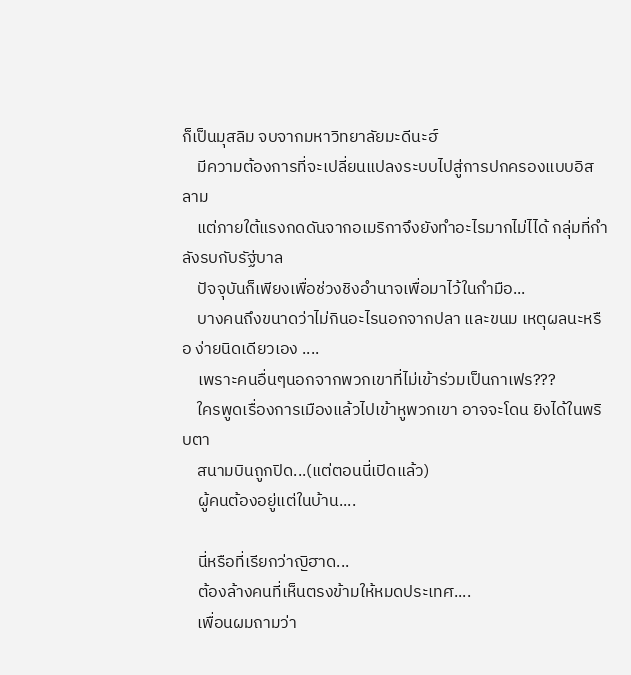ก็เป็นมุสลิม จบจากมหาวิทยาลัยมะดีนะฮ์
    มีความต้องการที่จะเปลี่ยนแปลงระบบไปสู่การปกครองแบบอิสลาม
    แต่ภายใต้แรงกดดันจากอเมริกาจึงยังทำอะไรมากไม่ไได้ กลุ่มที่กำลังรบกับรัฐ่บาล
    ปัจจุบันก็เพียงเพื่อช่วงชิงอำนาจเพื่อมาไว้ในกำมือ...
    บางคนถึงขนาดว่าไม่กินอะไรนอกจากปลา และขนม เหตุผลนะหรือ ง่ายนิดเดียวเอง ....
    เพราะคนอื่นๆนอกจากพวกเขาที่ไม่เข้าร่วมเป็นกาเฟร???
    ใครพูดเรื่องการเมืองแล้วไปเข้าหูพวกเขา อาจจะโดน ยิงได้ในพริบตา
    สนามบินถูกปิด...(แต่ตอนนี่เปิดแล้ว)
    ผู้คนต้องอยู่แต่ในบ้าน....

    นี่หรือที่เรียกว่าญิฮาด...
    ต้องล้างคนที่เห็นตรงข้ามให้หมดประเทศ....
    เพื่อนผมถามว่า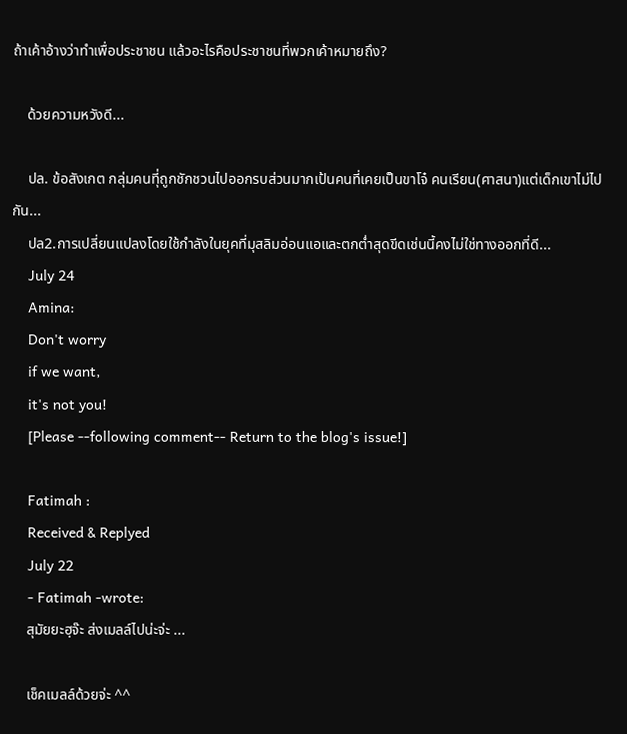ถ้าเค้าอ้างว่าทำเพื่อประชาชน แล้วอะไรคือประชาชนที่พวกเค้าหมายถึง?

    ด้วยความหวังดี...

    ปล. ข้อสังเกต กลุ่มคนทีุ่ถูกชักชวนไปออกรบส่วนมากเป้นคนที่เคยเป็นขาโจ๋ คนเรียน(ศาสนา)แต่เด็กเขาไม่ไปกัน...
    ปล2.การเปลี่ยนแปลงโดยใช้กำลังในยุคที่มุสลิมอ่อนแอและตกต่ำสุดขีดเช่นนี้คงไม่ใช่ทางออกที่ดี...
    July 24
    Amina:
    Don't worry
    if we want,
    it's not you!
    [Please --following comment-- Return to the blog's issue!]

    Fatimah :
    Received & Replyed
    July 22
    - Fatimah -wrote:
    สุมัยยะฮฺจ๊ะ ส่งเมลล์ไปน่ะจ่ะ ...

    เช็คเมลล์ด้วยจ่ะ ^^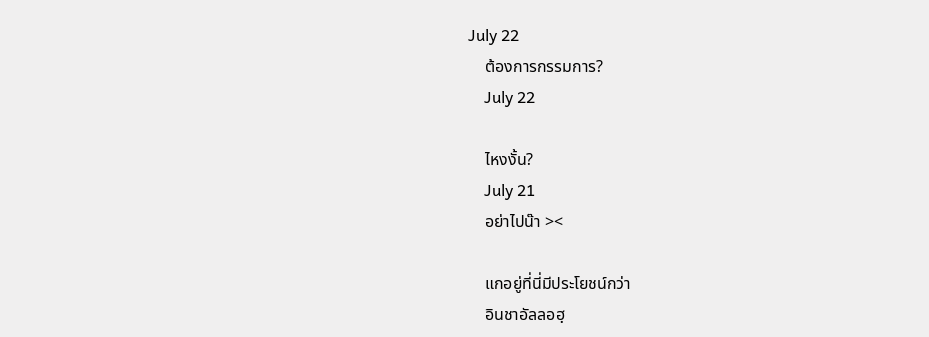July 22
    ต้องการกรรมการ?
    July 22

    ไหงงั้น?
    July 21
    อย่าไปน๊า ><

    แกอยู่ที่นี่มีประโยชน์กว่า
    อินชาอัลลอฮฺ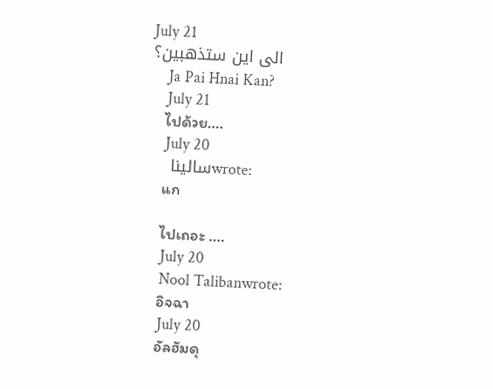July 21
    الى اين ستذهبين؟
    Ja Pai Hnai Kan?
    July 21
    ไปด้วย....
    July 20
    ساليناwrote:
    แก

    ไปเถอะ ....
    July 20
    Nool Talibanwrote:
    อิจฉา
    July 20
    อัลฮัมดุ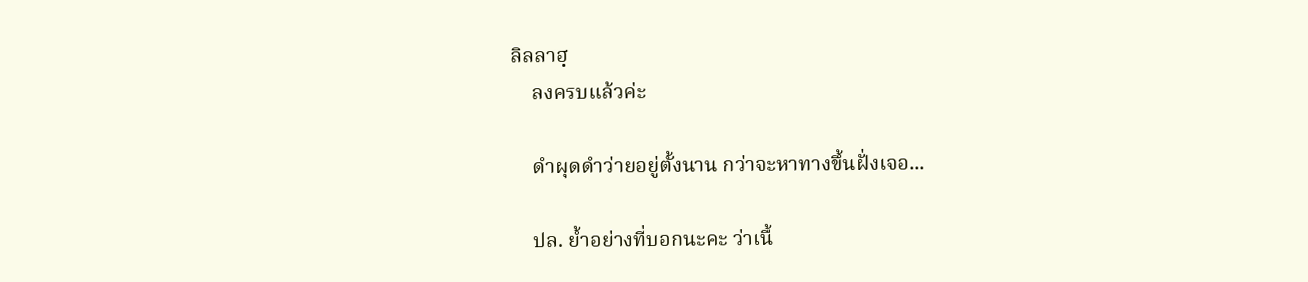ลิลลาฮฺ
    ลงครบแล้วค่ะ

    ดำผุดดำว่ายอยู่ตั้งนาน กว่าจะหาทางขึ้นฝั่งเจอ...

    ปล. ย้ำอย่างที่บอกนะคะ ว่าเนื้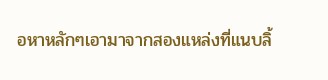อหาหลักๆเอามาจากสองแหล่งที่แนบลิ้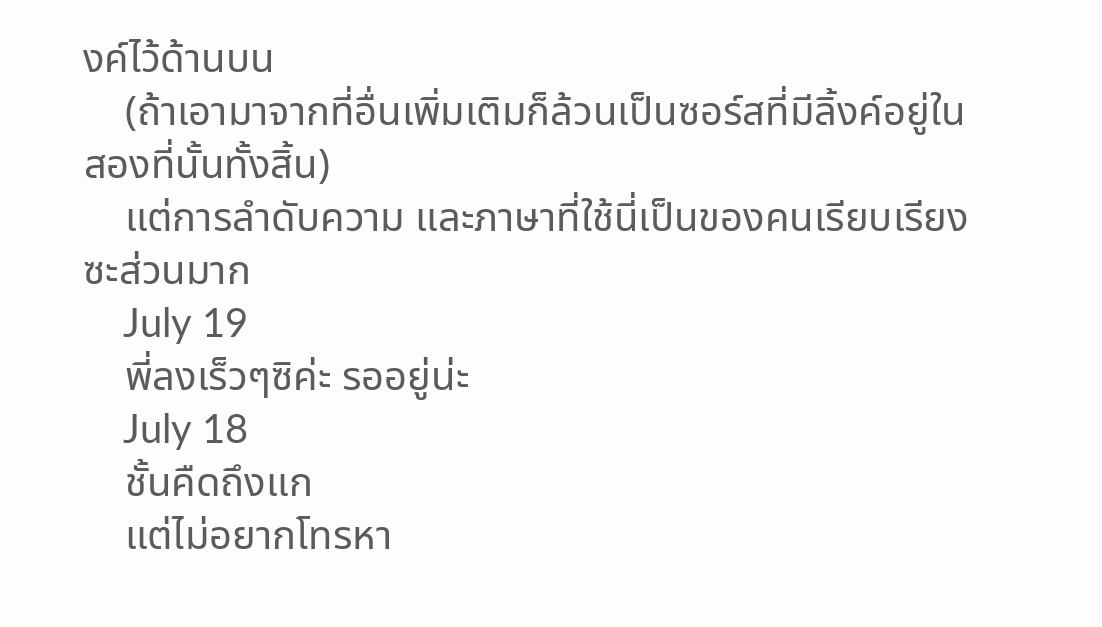งค์ไว้ด้านบน
    (ถ้าเอามาจากที่อื่นเพิ่มเติมก็ล้วนเป็นซอร์สที่มีลิ้งค์อยู่ในสองที่นั้นทั้งสิ้น)
    แต่การลำดับความ และภาษาที่ใช้นี่เป็นของคนเรียบเรียงซะส่วนมาก
    July 19
    พี่ลงเร็วๆซิค่ะ รออยู่น่ะ
    July 18
    ชั้นคืดถึงแก
    แต่ไม่อยากโทรหา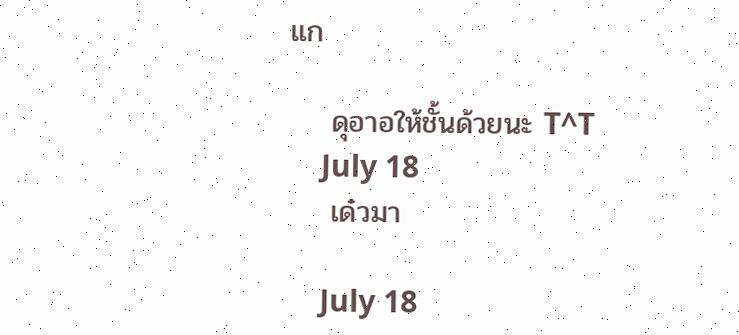แก

    ดุอาอให้ชั้นด้วยนะ T^T
    July 18
    เด๋วมา

    July 18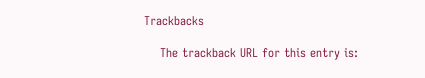Trackbacks

    The trackback URL for this entry is: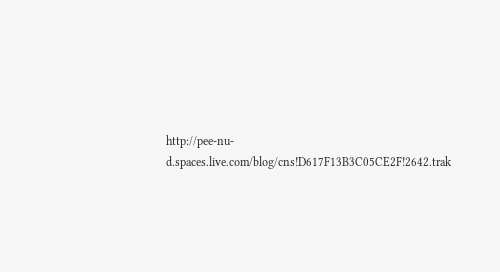http://pee-nu-d.spaces.live.com/blog/cns!D617F13B3C05CE2F!2642.trak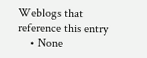Weblogs that reference this entry
    • None